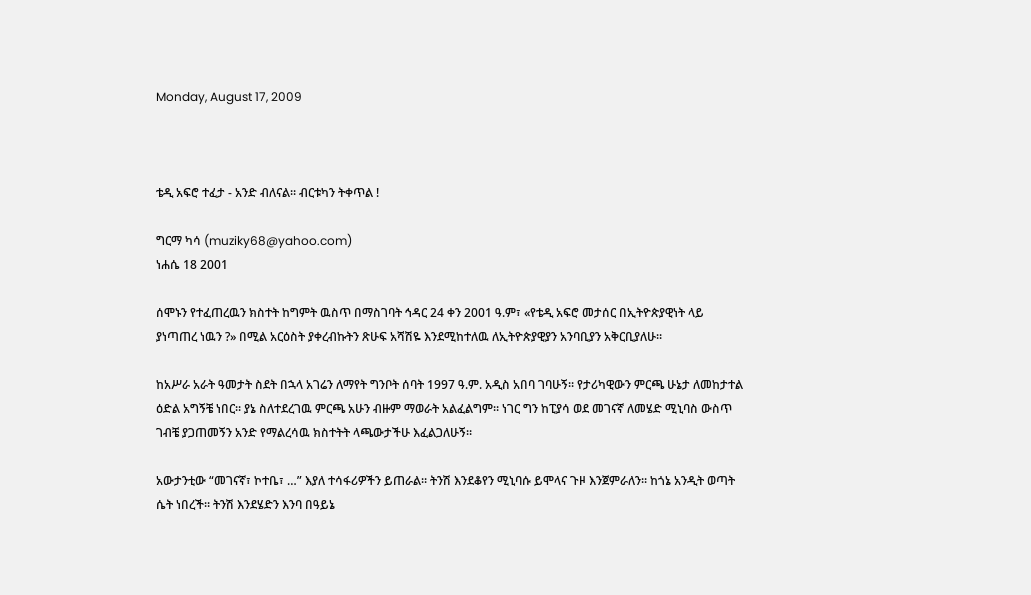Monday, August 17, 2009



ቴዲ አፍሮ ተፈታ - አንድ ብለናል። ብርቱካን ትቀጥል !

ግርማ ካሳ (muziky68@yahoo.com)
ነሐሴ 18 2001

ሰሞኑን የተፈጠረዉን ክስተት ከግምት ዉስጥ በማስገባት ኅዳር 24 ቀን 2001 ዓ.ም፣ «የቴዲ አፍሮ መታሰር በኢትዮጵያዊነት ላይ ያነጣጠረ ነዉን ?» በሚል አርዕስት ያቀረብኩትን ጽሁፍ አሻሽዬ እንደሚከተለዉ ለኢትዮጵያዊያን አንባቢያን አቅርቢያለሁ።

ከአሥራ አራት ዓመታት ስደት በኋላ አገሬን ለማየት ግንቦት ሰባት 1997 ዓ.ም. አዲስ አበባ ገባሁኝ። የታሪካዊውን ምርጫ ሁኔታ ለመከታተል ዕድል አግኝቼ ነበር። ያኔ ስለተደረገዉ ምርጫ አሁን ብዙም ማወራት አልፈልግም። ነገር ግን ከፒያሳ ወደ መገናኛ ለመሄድ ሚኒባስ ውስጥ ገብቼ ያጋጠመኝን አንድ የማልረሳዉ ክስተትት ላጫውታችሁ እፈልጋለሁኝ።

አውታንቲው “መገናኛ፣ ኮተቤ፣ …” እያለ ተሳፋሪዎችን ይጠራል። ትንሽ እንደቆየን ሚኒባሱ ይሞላና ጉዞ እንጀምራለን። ከጎኔ አንዲት ወጣት ሴት ነበረች። ትንሽ እንደሄድን እንባ በዓይኔ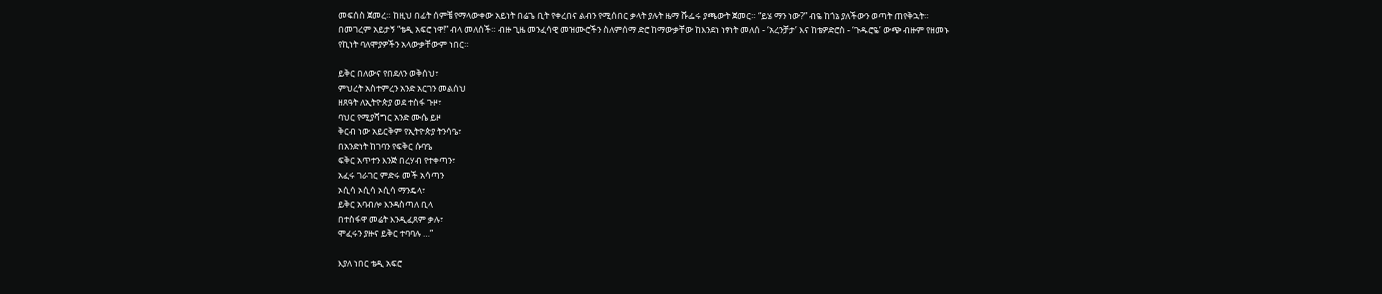መፍሰስ ጀመረ። ከዚህ በፊት ሰምቼ የማላውቀው አይነት በሬጌ ቢት የቀረበና ልብን የሚሰበር ቃላት ያሉት ዜማ ሹፌሩ ያጫውት ጀመር። “ይሄ ማን ነው?” ብዬ ከጎኔ ያለችውን ወጣት ጠየቅኋት። በመገረም አይታኝ “ቴዲ አፍሮ ነዋ!” ብላ መለሰች። ብዙ ጊዜ መንፈሳዊ መዝሙሮችን ስለምሰማ ድሮ ከማውቃቸው ከእንደነ ነፃነት መለሰ - ‘አረንቻታ’ እና ከቴዎድሮስ - ‘ጉዱሮዬ’ ውጭ ብዙም የዘመኑ የኪነት ባለሞያዎችን አላውቃቸውም ነበር።

ይቅር በለውና የበደለን ወቅሰህ፣
ምህረት አስተምረን አንድ አርገን መልሰህ
ዘጸዓት ለኢትዮጵያ ወደ ተስፋ ጉዞ፣
ባህር የሚያሻግር አንድ ሙሴ ይዞ
ቅርብ ነው አይርቅም የኢትዮጵያ ትንሳዔ፣
በአንድነት ከገባን የፍቅር ሱባዔ
ፍቅር አጥተን እንጅ በረሃብ የተቀጣን፣
አፈሩ ገራገር ምድሩ መች አሳጣን
ኦሲሳ ኦሲሳ ኦሲሳ ማንዴላ፣
ይቅር አባብሎ እንዳስጣለ ቢላ
በተስፋዋ መሬት እንዲፈጸም ቃሉ፣
ሞፈሩን ያዙና ይቅር ተባባሉ …”

እያለ ነበር ቴዲ አፍሮ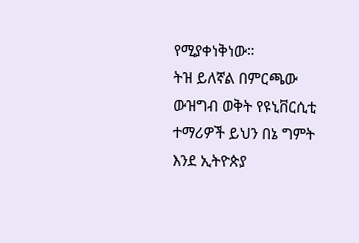የሚያቀነቅነው።
ትዝ ይለኛል በምርጫው ውዝግብ ወቅት የዩኒቨርሲቲ ተማሪዎች ይህን በኔ ግምት እንደ ኢትዮጵያ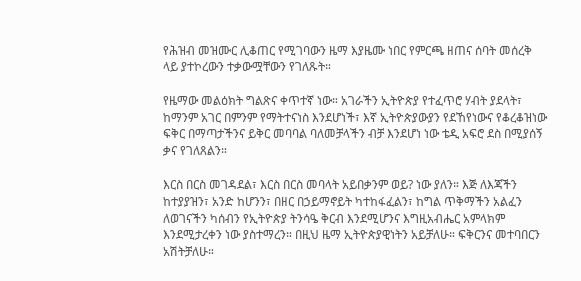የሕዝብ መዝሙር ሊቆጠር የሚገባውን ዜማ እያዜሙ ነበር የምርጫ ዘጠና ሰባት መሰረቅ ላይ ያተኮረውን ተቃውሟቸውን የገለጹት።

የዜማው መልዕክት ግልጽና ቀጥተኛ ነው። አገራችን ኢትዮጵያ የተፈጥሮ ሃብት ያደላት፣ ከማንም አገር በምንም የማትተናነስ እንደሆነች፣ እኛ ኢትዮጵያውያን የደኸየነውና የቆረቆዝነው ፍቅር በማጣታችንና ይቅር መባባል ባለመቻላችን ብቻ እንደሆነ ነው ቴዲ አፍሮ ደስ በሚያሰኝ ቃና የገለጸልን።

እርስ በርስ መገዳደል፣ እርስ በርስ መባላት አይበቃንም ወይ? ነው ያለን። እጅ ለእጃችን ከተያያዝን፣ አንድ ከሆንን፣ በዘር በኃይማኖይት ካተከፋፈልን፣ ከግል ጥቅማችን አልፈን ለወገናችን ካሰብን የኢትዮጵያ ትንሳዔ ቅርብ እንደሚሆንና እግዚአብሔር አምላክም እንደሚታረቀን ነው ያስተማረን። በዚህ ዜማ ኢትዮጵያዊነትን አይቻለሁ። ፍቅርንና መተባበርን አሽትቻለሁ።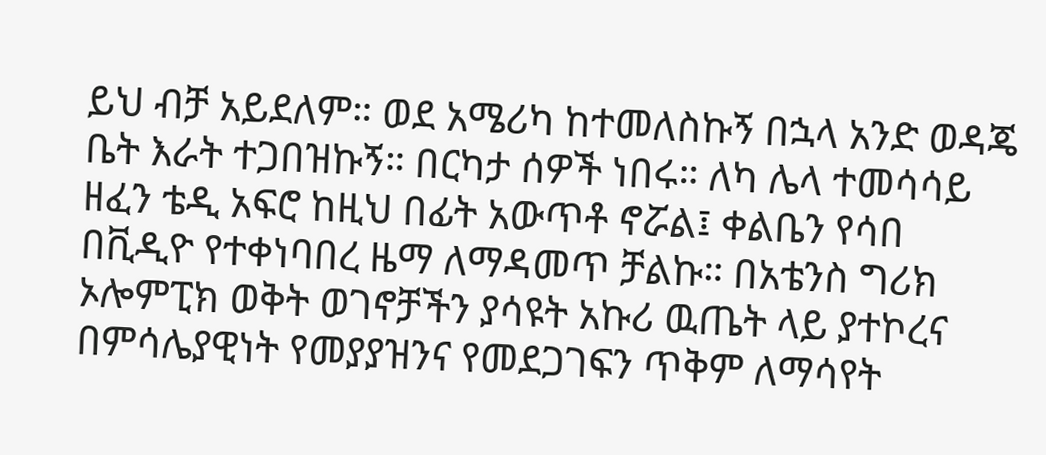ይህ ብቻ አይደለም። ወደ አሜሪካ ከተመለስኩኝ በኋላ አንድ ወዳጄ ቤት እራት ተጋበዝኩኝ። በርካታ ሰዎች ነበሩ። ለካ ሌላ ተመሳሳይ ዘፈን ቴዲ አፍሮ ከዚህ በፊት አውጥቶ ኖሯል፤ ቀልቤን የሳበ በቪዲዮ የተቀነባበረ ዜማ ለማዳመጥ ቻልኩ። በአቴንስ ግሪክ ኦሎምፒክ ወቅት ወገኖቻችን ያሳዩት አኩሪ ዉጤት ላይ ያተኮረና በምሳሌያዊነት የመያያዝንና የመደጋገፍን ጥቅም ለማሳየት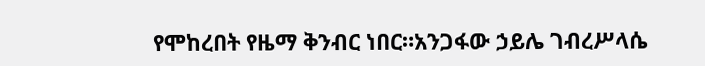የሞከረበት የዜማ ቅንብር ነበር።አንጋፋው ኃይሌ ገብረሥላሴ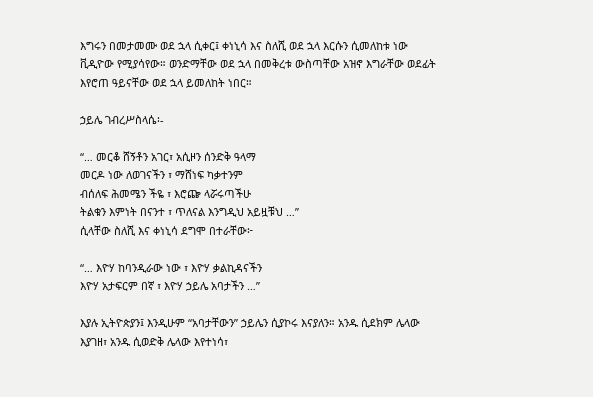እግሩን በመታመሙ ወደ ኋላ ሲቀር፤ ቀነኒሳ እና ስለሺ ወደ ኋላ እርሱን ሲመለከቱ ነው ቪዲዮው የሚያሳየው። ወንድማቸው ወደ ኋላ በመቅረቱ ውስጣቸው አዝኖ እግራቸው ወደፊት እየሮጠ ዓይናቸው ወደ ኋላ ይመለከት ነበር።

ኃይሌ ገብረሥስላሴ፡-

“… መርቆ ሸኝቶን አገር፣ አሲዞን ሰንድቅ ዓላማ
መርዶ ነው ለወገናችን ፣ ማሸነፍ ካቃተንም
ብሰለፍ ሕመሜን ችዬ ፣ እሮጬ ላሯሩጣችሁ
ትልቁን እምነት በናንተ ፣ ጥለናል እንግዲህ አይዟቹህ …”
ሲላቸው ስለሺ እና ቀነኒሳ ደግሞ በተራቸው፦

“… እዮሃ ከባንዲራው ነው ፣ እዮሃ ቃልኪዳናችን
እዮሃ አታፍርም በኛ ፣ እዮሃ ኃይሌ አባታችን …”

እያሉ ኢትዮጵያን፤ እንዲሁም “አባታቸውን” ኃይሌን ሲያኮሩ እናያለን። አንዱ ሲደክም ሌላው እያገዘ፣ አንዱ ሲወድቅ ሌላው እየተነሳ፣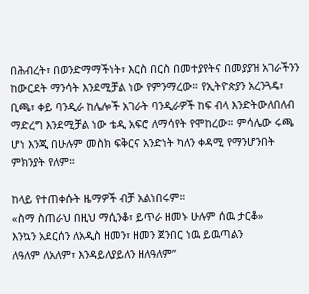በሕብረት፣ በወንድማማችነት፣ እርስ በርስ በመተያየትና በመያያዝ አገራችንን ከውርደት ማንሳት እንደሚቻል ነው የምንማረው። የኢትዮጵያን አረንጓዴ፣ ቢጫ፣ ቀይ ባንዲራ ከሌሎች አገራት ባንዲራዎች ከፍ ብላ እንድትውለበለብ ማድረግ እንደሚቻል ነው ቴዲ አፍሮ ለማሳየት የሞከረው። ምሳሌው ሩጫ ሆነ እንጂ በሁሉም መስክ ፍቅርና አንድነት ካለን ቀዳሚ የማንሆንበት ምክንያት የለም።

ከላይ የተጠቀሱት ዜማዎች ብቻ አልነበሩም።
«ስማ ስጠራህ በዚህ ማሲንቆ፣ ይጥራ ዘመኑ ሁሉም ሰዉ ታርቆ»
እንኳን አደርሰን ለአዲስ ዘመን፣ ዘመን ጀንበር ነዉ ይዉጣልን
ለዓለም ለአለም፣ እንዳይለያይለን ዘለዓለም”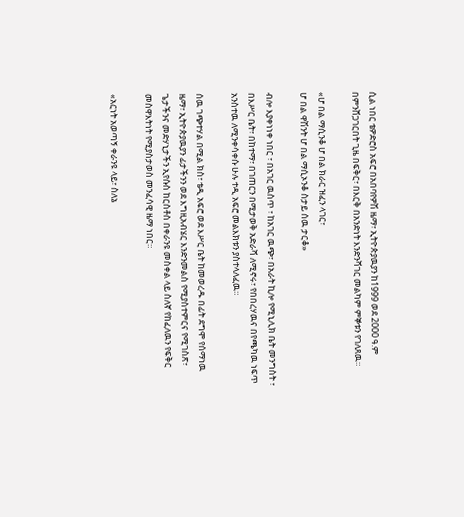ሲል ነበር ቴዎድሮስ አፍሮ በአበባየዎሽ ዜማ፣ ኢትዮጵያዉያን ከ1999 ወደ 2000 ዓ.ም በምንሸጋገርበት ጊዜ በፍቅር፣ በእርቅ በአንድነት እንድንሻገር መልካም ምኞቱን የገለጸዉ።

«ሆ በል ማሲንቆ ሆ በል ክራር ዝፈን ላገር፣
ሆ በል ዋሽንት ሆ በል ማሲኦንቆ ስታይ ሰዉ ታርቆ»

ብሎ እያቀነነቀ ነበር ፣ በአገር ዉስጥ ፣ ከአገር ዉጭ፣ በአራት ኪሎ የሚኒሊክ ቤት መንግስት ፣ በእሥር ቤት፣ በከተማ፣ በገጠርን በሚታወቅ አድራሻ ለሚኖሩ፣ የበበረሃዉና በየጫካዉ ነፍጥ አንስተዉ ለሚንቀሳቀሱ ሁሉ ተዲ አፍሮ መልእክቱን ያስተላለፈዉ።

ሰዉ ገጭተሃል በሚል ክስ፣ ቴዲ አፍሮ ወደ እሥር ቤት ከመወረዱ በፊት ደግሞ የሰማነዉ ዜማ፣ ኢትዮጵያዉያን ፊታችንን ወደ እግዚአብሄር እንድንመልስ የሚያስተምርና የሚገስጽ፣ ጌታችንና መድሃኒታችን ኢየሱስ ከርስቶስ በቀራንዩ መስቀል ላይ ስለኛ የከፈለዉን የፍቅር መስዋእትነት የሚያስታወስ መንፈሳዊ ዜማ ነበር።

«አርነት አወጣኝ ቀራንዩ ላይ፣ ስለኔ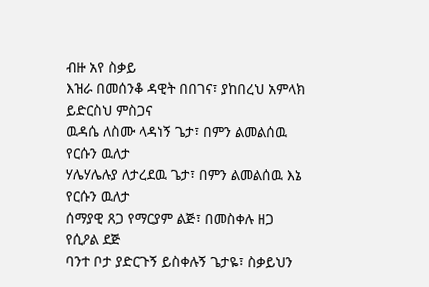ብዙ አየ ስቃይ
እዝራ በመሰንቆ ዳዊት በበገና፣ ያከበረህ አምላክ ይድርስህ ምስጋና
ዉዳሴ ለስሙ ላዳነኝ ጌታ፣ በምን ልመልሰዉ የርሱን ዉለታ
ሃሌሃሌሉያ ለታረደዉ ጌታ፣ በምን ልመልሰዉ እኔ የርሱን ዉለታ
ሰማያዊ ጸጋ የማርያም ልጅ፣ በመስቀሉ ዘጋ የሲዖል ደጅ
ባንተ ቦታ ያድርጉኝ ይስቀሉኝ ጌታዬ፣ ስቃይህን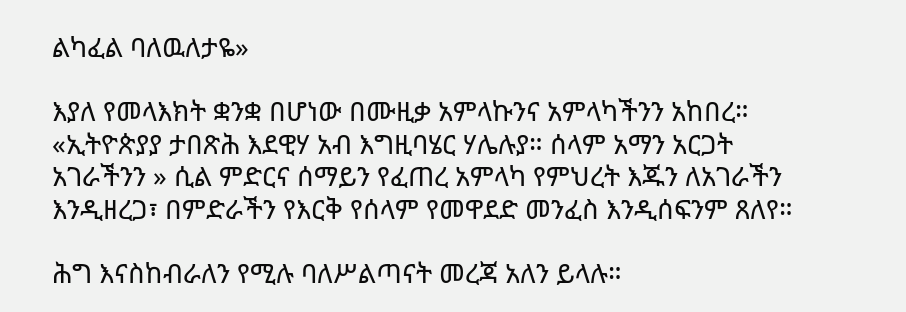ልካፈል ባለዉለታዬ»

እያለ የመላእክት ቋንቋ በሆነው በሙዚቃ አምላኩንና አምላካችንን አከበረ። «ኢትዮጵያያ ታበጽሕ እደዊሃ አብ እግዚባሄር ሃሌሉያ። ሰላም አማን አርጋት አገራችንን » ሲል ምድርና ሰማይን የፈጠረ አምላካ የምህረት እጁን ለአገራችን እንዲዘረጋ፣ በምድራችን የእርቅ የሰላም የመዋደድ መንፈስ እንዲሰፍንም ጸለየ።

ሕግ እናስከብራለን የሚሉ ባለሥልጣናት መረጃ አለን ይላሉ።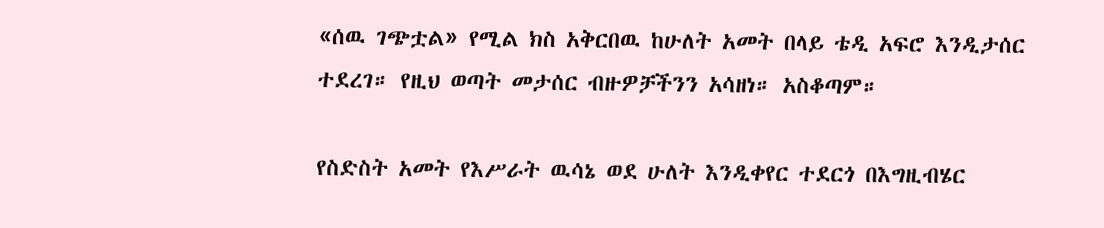«ሰዉ ገጭቷል» የሚል ክስ አቅርበዉ ከሁለት አመት በላይ ቴዲ አፍሮ እንዲታሰር ተደረገ። የዚህ ወጣት መታሰር ብዙዎቻችንን አሳዘነ። አስቆጣም።

የስድስት አመት የእሥራት ዉሳኔ ወደ ሁለት እንዲቀየር ተደርጎ በእግዚብሄር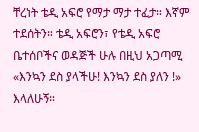ቸረነት ቴዲ አፍሮ የማታ ማታ ተፈታ። እኛም ተደሰትን። ቴዲ አፍሮን፣ የቴዲ አፍሮ ቤተሰቦችና ወዳጅች ሁሉ በዚህ አጋጣሚ «እንኳን ደስ ያላችሁ! እንኳን ደስ ያለን !» እላለሁኝ።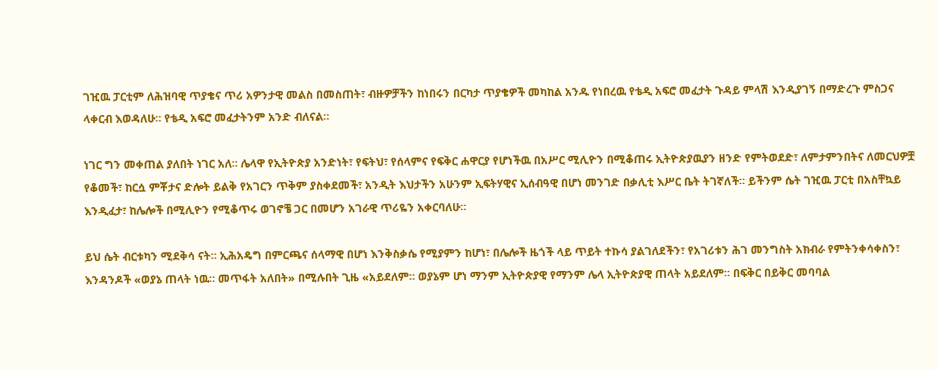ገዢዉ ፓርቲም ለሕዝባዊ ጥያቄና ጥሪ አዎንታዊ መልስ በመስጠት፣ ብዙዎቻችን ከነበሩን በርካታ ጥያቄዎች መካከል አንዱ የነበረዉ የቴዲ አፍሮ መፈታት ጉዳይ ምላሽ እንዲያገኝ በማድረጉ ምስጋና ላቀርብ እወዳለሁ። የቴዲ አፍሮ መፈታትንም አንድ ብለናል።

ነገር ግን መቀጠል ያለበት ነገር አለ። ሌላዋ የኢትዮጵያ አንድነት፣ የፍትህ፣ የሰላምና የፍቅር ሐዋርያ የሆነችዉ በአሥር ሚሊዮን በሚቆጠሩ ኢትዮጵያዉያን ዘንድ የምትወደድ፣ ለምታምንበትና ለመርህዎቿ የቆመች፣ ከርሷ ምቾታና ድሎት ይልቅ የአገርን ጥቅም ያስቀደመች፣ አንዲት እህታችን አሁንም ኢፍትሃዊና ኢሰብዓዊ በሆነ መንገድ በቃሊቲ እሥር ቤት ትገኛለች። ይችንም ሴት ገዢዉ ፓርቲ በአስቸኳይ እንዲፈታ፣ ከሌሎች በሚሊዮን የሚቆጥሩ ወገኖቼ ጋር በመሆን አገራዊ ጥሪዬን አቀርባለሁ።

ይህ ሴት ብርቱካን ሚደቅሳ ናት። ኢሕአዴግ በምርጫና ሰላማዊ በሆነ እንቅስቃሴ የሚያምን ከሆነ፣ በሌሎች ዜጎች ላይ ጥይት ተኩሳ ያልገለደችን፣ የአገሪቱን ሕገ መንግስት አክብራ የምትንቀሳቀስን፣ እንዳንዶች «ወያኔ ጠላት ነዉ። መጥፋት አለበት» በሚሉበት ጊዜ «አይደለም። ወያኔም ሆነ ማንም ኢትዮጵያዊ የማንም ሌላ ኢትዮጵያዊ ጠላት አይደለም። በፍቅር በይቅር መባባል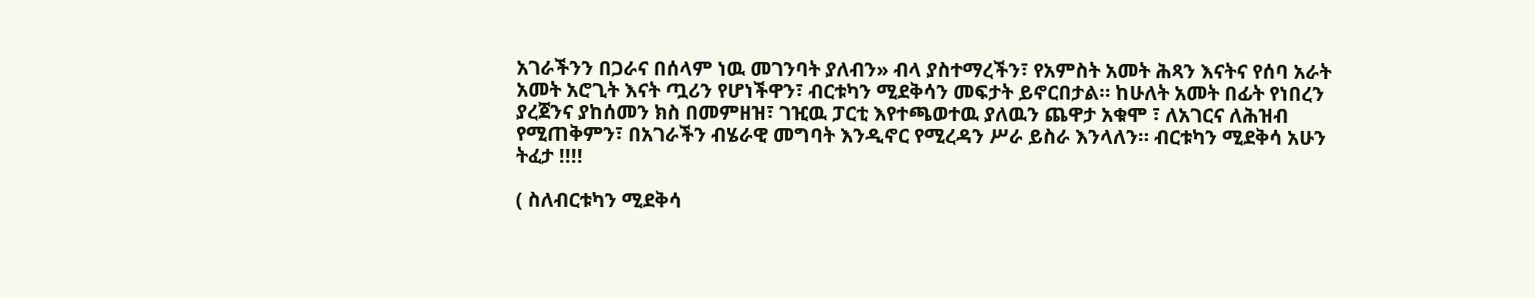አገራችንን በጋራና በሰላም ነዉ መገንባት ያለብን» ብላ ያስተማረችን፣ የአምስት አመት ሕጻን እናትና የሰባ አራት አመት አሮጊት እናት ጧሪን የሆነችዋን፣ ብርቱካን ሚደቅሳን መፍታት ይኖርበታል። ከሁለት አመት በፊት የነበረን ያረጀንና ያከሰመን ክስ በመምዘዝ፣ ገዢዉ ፓርቲ እየተጫወተዉ ያለዉን ጨዋታ አቁሞ ፣ ለአገርና ለሕዝብ የሚጠቅምን፣ በአገራችን ብሄራዊ መግባት እንዲኖር የሚረዳን ሥራ ይስራ እንላለን። ብርቱካን ሚደቅሳ አሁን ትፈታ !!!!

( ስለብርቱካን ሚደቅሳ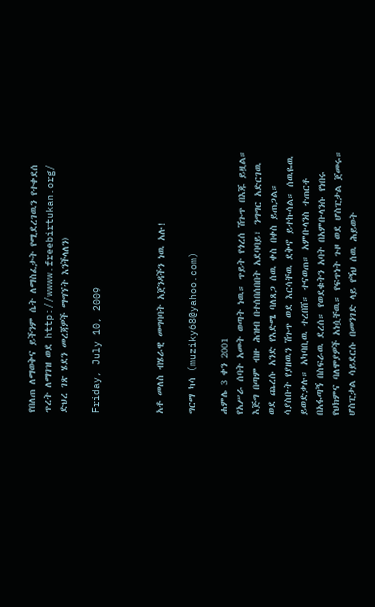የበለጠ ለማወቅና ይችንም ሴት ለማስፈታት የሚደረገዉን የተቀደሰ ጥረት ለማገዝ ወደ http://wwww.freebirtukan.org/ ድህረ ገጽ ሄደን መረጃዎች ማግኘት እንችላለን)

Friday, July 10, 2009



አቶ መለስ ብሄራዊ መግባባት አጀንዳችን ነዉ አሉ!

ግርማ ካሳ (muziky68@yahoo.com)

ሐምሌ 3 ቀን 2001
የአሥራ ሰባት አመት ወጣት ነዉ። ጥይት የጎረሰ ሽጉጥ በእጁ ይዟል። እጅግ በጣም ብዙ ሕዝብ በተሰበሰበበት አደባባይ፣ ንግግር አድርገዉ ወደ ጨረሱ አንድ የእድሜ ባለጸጋ ሰዉ ቀስ በቀስ ይጠጋል። ሳያስቡት የያዘዉን ሽጉጥ ወደ እርሳቸዉ ደቅኖ ይተኩሳል። ሰዉዬዉ ይወድቃሉ። አካባቢዉ ተረበሸ። ተናወጠ። አምቡላንስ ተጠርቶ በአፋጣኝ በስፍራዉ ደረሰ። የወደቁትን አባት በአምቡላንሱ የነበሩ የህክምና ባለሞያዎች አነሷቸዉ። የፍጥነት ጉዞ ወደ ሆስፒታል ጀመሩ። ሆስፒታል ሳይደርሱ በመንገድ ላይ የኝህ ሰዉ ሕይወት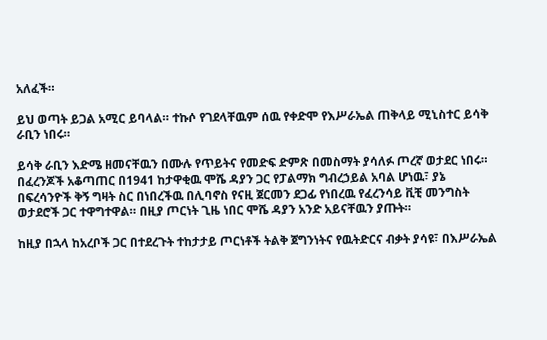አለፈች።

ይህ ወጣት ይጋል አሚር ይባላል። ተኩሶ የገደላቸዉም ሰዉ የቀድሞ የእሥራኤል ጠቅላይ ሚኒስተር ይሳቅ ራቢን ነበሩ።

ይሳቅ ራቢን እድሜ ዘመናቸዉን በሙሉ የጥይትና የመድፍ ድምጽ በመስማት ያሳለፉ ጦረኛ ወታደር ነበሩ። በፈረንጆች አቆጣጠር በ1941 ከታዋቂዉ ሞሼ ዳያን ጋር የፓልማክ ግብረኃይል አባል ሆነዉ፣ ያኔ በፍረሳንዮች ቅኝ ግዛት ስር በነበረችዉ በሊባኖስ የናዚ ጀርመን ደጋፊ የነበረዉ የፈረንሳይ ቪቺ መንግስት ወታደሮች ጋር ተዋግተዋል። በዚያ ጦርነት ጊዜ ነበር ሞሼ ዳያን አንድ አይናቸዉን ያጡት።

ከዚያ በኋላ ከአረቦች ጋር በተደረጉት ተከታታይ ጦርነቶች ትልቅ ጀግንነትና የዉትድርና ብቃት ያሳዩ፣ በእሥራኤል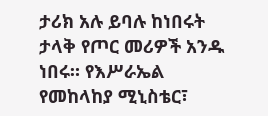ታሪክ አሉ ይባሉ ከነበሩት ታላቅ የጦር መሪዎች አንዱ ነበሩ። የእሥራኤል የመከላከያ ሚኒስቴር፣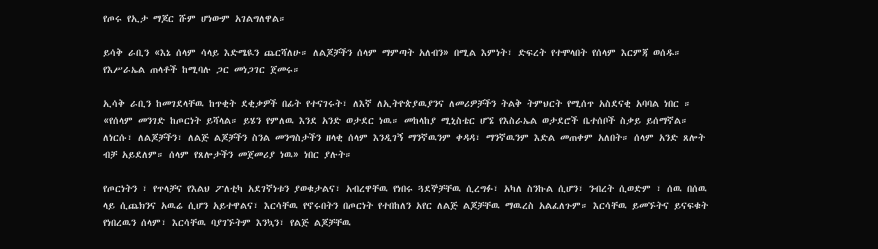የጦሩ የኢታ ማጆር ሹም ሆነውም አገልግለዋል።

ይሳቅ ራቢን «እኔ ሰላም ሳላይ እድሜዪን ጨርሻለሁ። ለልጆቻችን ሰላም ማምጣት አለብን» በሚል እምነት፣ ድፍረት የተሞላበት የሰላም እርምጃ ወሰዱ። የእሥራኤል ጠላቶች ከሚባሉ ጋር መነጋገር ጀመሩ።

ኢሳቅ ራቢን ከመገደላቸዉ ከጥቂት ደቂቃዎች በፊት የተናገሩት፣ ለእኛ ለኢትዮጵያዉያንና ለመሪዎቻችን ትልቅ ትምህርት የሚሰጥ አስደናቂ አባባል ነበር ። «የሰላም መንገድ ከጦርነት ይሻላል። ይሄን የምለዉ እንደ አንድ ወታደር ነዉ። መከላከያ ሚኒስቴር ሆኜ የእስራኤል ወታደሮች ቤተሰቦች ስቃይ ይሰማኛል። ለነርሱ፣ ለልጆቻችን፣ ለልጅ ልጆቻችን ስንል መንግስታችን ዘላቂ ሰላም እንዲገኝ ማንኛዉንም ቀዳዳ፣ ማንኛዉንም እድል መጠቀም አለበት። ሰላም አንድ ጸሎት ብቻ አይደለም። ሰላም የጸሎታችን መጀመሪያ ነዉ» ነበር ያሉት።

የጦርነትን ፣ የጥላቻና የእልህ ፖለቲካ አደገኛነቱን ያወቁታልና፣ አብረዋቸዉ የነበሩ ጓደኞቻቸዉ ሲረግፉ፣ አካለ ስንኩል ሲሆን፣ ንብረት ሲወድም ፣ ሰዉ በሰዉ ላይ ሲጨክንና አዉሬ ሲሆን አይተዋልና፣ እርሳቸዉ የኖሩበትን በጦርነት የተበከለን አየር ለልጅ ልጆቻቸዉ ማዉረስ አልፈለጉም። እርሳቸዉ ይመኙትና ይናፍቁት የነበረዉን ሰላም፣ እርሳቸዉ ባያገኙትም እንኳን፣ የልጅ ልጆቻቸዉ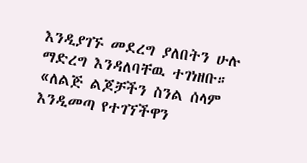እንዲያገኙ መደረግ ያለበትን ሁሉ ማድረግ እንዳለባቸዉ ተገነዘቡ። «ለልጅ ልጆቻችን ስንል ሰላም እንዲመጣ የተገኘችዋን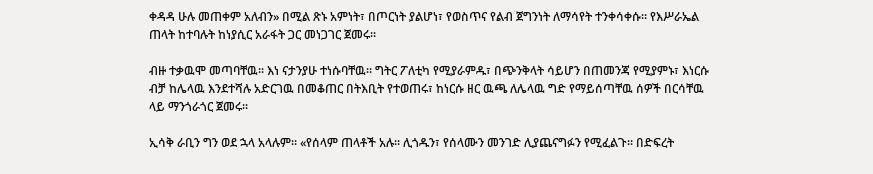ቀዳዳ ሁሉ መጠቀም አለብን» በሚል ጽኑ አምነት፣ በጦርነት ያልሆነ፣ የወስጥና የልብ ጀግንነት ለማሳየት ተንቀሳቀሱ። የእሥራኤል ጠላት ከተባሉት ከነያሲር አራፋት ጋር መነጋገር ጀመሩ።

ብዙ ተቃዉሞ መጣባቸዉ። እነ ናታንያሁ ተነሱባቸዉ። ግትር ፖለቲካ የሚያራምዱ፣ በጭንቅላት ሳይሆን በጠመንጃ የሚያምኑ፣ እነርሱ ብቻ ከሌላዉ እንደተሻሉ አድርገዉ በመቆጠር በትእቢት የተወጠሩ፣ ከነርሱ ዘር ዉጫ ለሌላዉ ግድ የማይሰጣቸዉ ሰዎች በርሳቸዉ ላይ ማንጎራጎር ጀመሩ።

ኢሳቅ ራቢን ግን ወደ ኋላ አላሉም። «የሰላም ጠላቶች አሉ። ሊጎዱን፣ የሰላሙን መንገድ ሊያጨናግፉን የሚፈልጉ። በድፍረት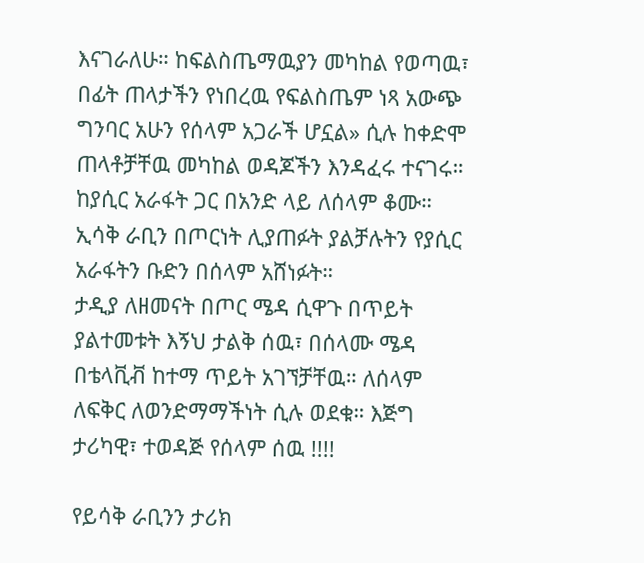እናገራለሁ። ከፍልስጤማዉያን መካከል የወጣዉ፣ በፊት ጠላታችን የነበረዉ የፍልስጤም ነጻ አውጭ ግንባር አሁን የሰላም አጋራች ሆኗል» ሲሉ ከቀድሞ ጠላቶቻቸዉ መካከል ወዳጆችን እንዳፈሩ ተናገሩ። ከያሲር አራፋት ጋር በአንድ ላይ ለሰላም ቆሙ። ኢሳቅ ራቢን በጦርነት ሊያጠፉት ያልቻሉትን የያሲር አራፋትን ቡድን በሰላም አሸነፉት።
ታዲያ ለዘመናት በጦር ሜዳ ሲዋጉ በጥይት ያልተመቱት እኝህ ታልቅ ሰዉ፣ በሰላሙ ሜዳ በቴላቪቭ ከተማ ጥይት አገኘቻቸዉ። ለሰላም ለፍቅር ለወንድማማችነት ሲሉ ወደቁ። እጅግ ታሪካዊ፣ ተወዳጅ የሰላም ሰዉ !!!!

የይሳቅ ራቢንን ታሪክ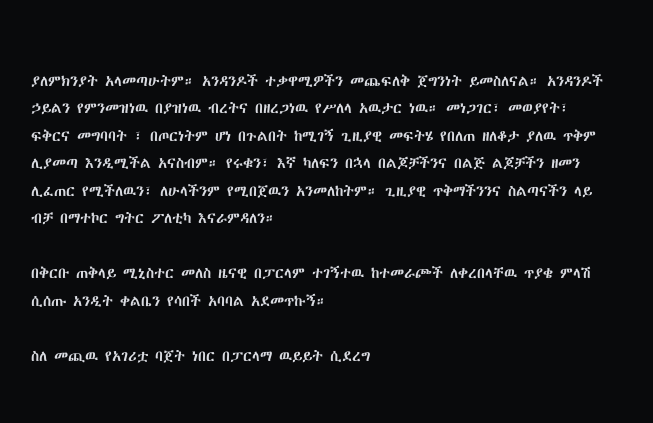ያለምክንያት አላመጣሁትም። አንዳንዶች ተቃዋሚዎችን መጨፍለቅ ጀግንነት ይመስለናል። አንዳንዶች ኃይልን የምንመዝነዉ በያዝነዉ ብረትና በዘረጋነዉ የሥለላ አዉታር ነዉ። መነጋገር፣ መወያየት፣ ፍቅርና መግባባት ፣ በጦርነትም ሆነ በጉልበት ከሚገኝ ጊዚያዊ መፍትሄ የበለጠ ዘለቆታ ያለዉ ጥቅም ሊያመጣ እንዲሚችል አናስብም። የሩቁን፣ እኛ ካለፍን በኋላ በልጆቻችንና በልጅ ልጆቻችን ዘመን ሊፈጠር የሚችለዉን፣ ለሁላችንም የሚበጀዉን አንመለከትም። ጊዚያዊ ጥቅማችንንና ስልጣናችን ላይ ብቻ በማተኮር ግትር ፖለቲካ እናራምዳለን።

በቅርቡ ጠቅላይ ሚኒስተር መለስ ዜናዊ በፓርላም ተገኝተዉ ከተመራጮች ለቀረበላቸዉ ጥያቄ ምላሽ ሲሰጡ አንዲት ቀልቤን የሳበች አባባል አደመጥኩኝ።

ስለ መጪዉ የአገሪቷ ባጀት ነበር በፓርላማ ዉይይት ሲደረግ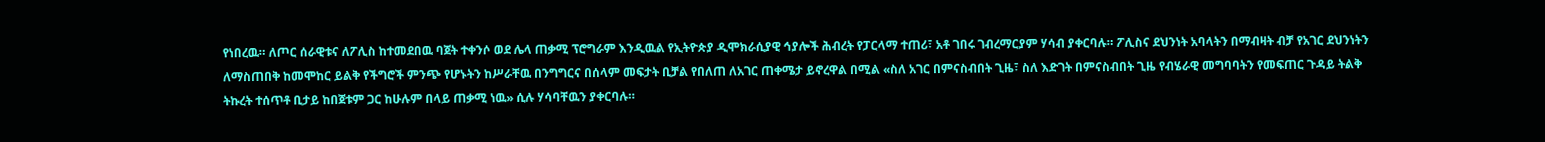የነበረዉ። ለጦር ሰራዊቱና ለፖሊስ ከተመደበዉ ባጀት ተቀንሶ ወደ ሌላ ጠቃሚ ፕሮግራም እንዲዉል የኢትዮጵያ ዲሞክራሲያዊ ኅያሎች ሕብረት የፓርላማ ተጠሪ፣ አቶ ገበሩ ገብረማርያም ሃሳብ ያቀርባሉ። ፖሊስና ደህንነት አባላትን በማብዛት ብቻ የአገር ደህንነትን ለማስጠበቅ ከመሞከር ይልቅ የችግሮች ምንጭ የሆኑትን ከሥራቸዉ በንግግርና በሰላም መፍታት ቢቻል የበለጠ ለአገር ጠቀሜታ ይኖረዋል በሚል «ስለ አገር በምናስብበት ጊዜ፣ ስለ እድገት በምናስብበት ጊዜ የብሄራዊ መግባባትን የመፍጠር ጉዳይ ትልቅ ትኩረት ተሰጥቶ ቢታይ ከበጀቱም ጋር ከሁሉም በላይ ጠቃሚ ነዉ» ሲሉ ሃሳባቸዉን ያቀርባሉ።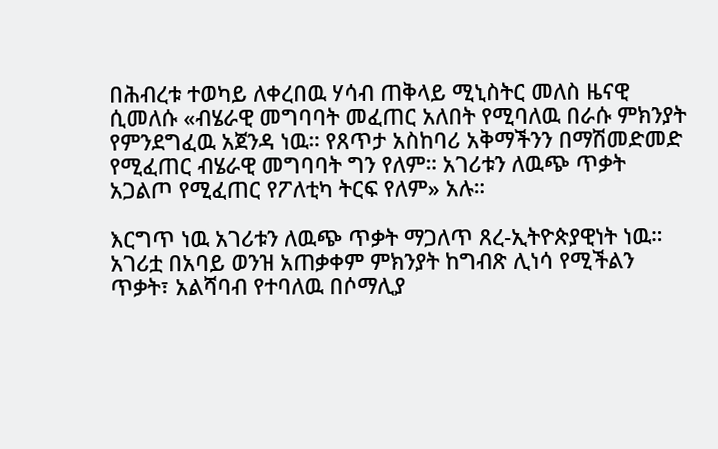በሕብረቱ ተወካይ ለቀረበዉ ሃሳብ ጠቅላይ ሚኒስትር መለስ ዜናዊ ሲመለሱ «ብሄራዊ መግባባት መፈጠር አለበት የሚባለዉ በራሱ ምክንያት የምንደግፈዉ አጀንዳ ነዉ። የጸጥታ አስከባሪ አቅማችንን በማሽመድመድ የሚፈጠር ብሄራዊ መግባባት ግን የለም። አገሪቱን ለዉጭ ጥቃት አጋልጦ የሚፈጠር የፖለቲካ ትርፍ የለም» አሉ።

እርግጥ ነዉ አገሪቱን ለዉጭ ጥቃት ማጋለጥ ጸረ-ኢትዮጵያዊነት ነዉ። አገሪቷ በአባይ ወንዝ አጠቃቀም ምክንያት ከግብጽ ሊነሳ የሚችልን ጥቃት፣ አልሻባብ የተባለዉ በሶማሊያ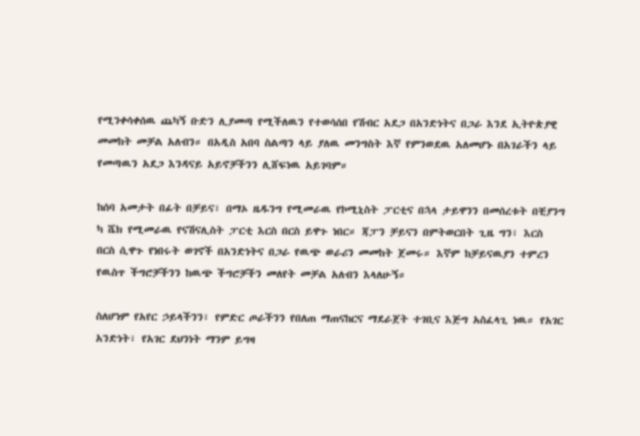የሚንቀሳቀሰዉ ጨካኝ ቡድን ሊያመጣ የሚችለዉን የተወሳሰበ የሽብር አደጋ በአንድነትና በጋራ እንደ ኢትዮጵያዊ መመከት መቻል አለብን። በአዲስ አበባ ስልጣን ላይ ያለዉ መንግስት እኛ የምንወደዉ አለመሆኑ በአገራችን ላይ የመጣዉን አደጋ እንዳናይ አይኖቻችንን ሊሸፍነዉ አይገባም።

ከሰባ አመታት በፊት በቻይና፣ በማኦ ዜዱንግ የሚመራዉ የኮሚኒስት ፓርቲና በኋላ ታይዋንን በመሰረቱት በቺያንግ ካ ሼክ የሚመራዉ የናሽናሊስት ፓርቲ እርስ በርስ ይዋጉ ነበር። ጃፓን ቻይናን በምትወርበት ጊዜ ግን፣ እርስ በርስ ሲዋጉ የነበሩት ወገኖች በአንድነትና በጋራ የዉጭ ወራሪን መመከት ጀመሩ። እኛም ከቻይናዉያን ተምረን የዉስጥ ችግሮቻችንን ከዉጭ ችግሮቻችን መለየት መቻል አለብን እላለሁኝ።

ስለሆነም የአየር ኃይላችንን፣ የምድር ጦራችንን የበለጠ ማጠናከርና ማደራጀት ተገቢና እጅግ አስፈላጊ ነዉ። የአገር አንድነት፣ የአገር ደህንነት ማንም ይግዛ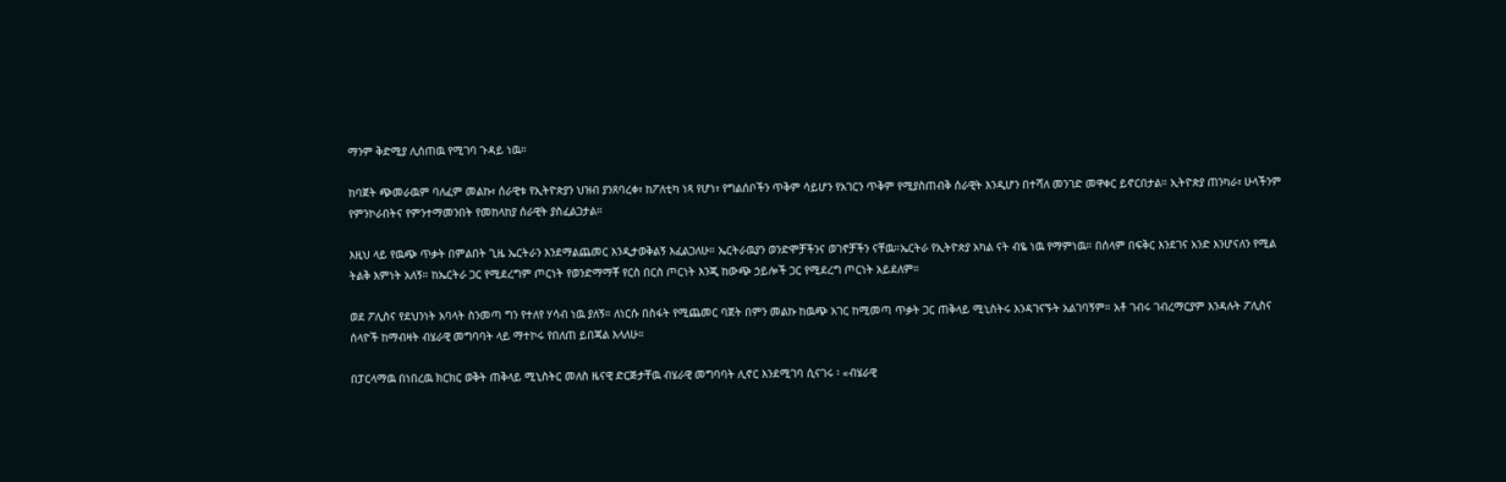ማንም ቅድሚያ ሊሰጠዉ የሚገባ ጉዳይ ነዉ።

ከባጀት ጭመራዉም ባለፈም መልኩ፣ ሰራዊቱ የኢትዮጵያን ህዝብ ያንጸባረቀ፣ ከፖለቲካ ነጻ የሆነ፣ የግልሰቦችን ጥቅም ሳይሆን የአገርን ጥቅም የሚያስጠብቅ ሰራዊት እንዲሆን በተሻለ መንገድ መዋቀር ይኖርበታል። ኢትዮጵያ ጠንካራ፣ ሁላችንም የምንኮራበትና የምንተማመንበት የመከላከያ ሰራዊት ያስፈልጋታል።

እዚህ ላይ የዉጭ ጥቃት በምልበት ጊዜ ኤርትራን እንደማልጨመር እንዲታወቅልኝ እፈልጋለሁ። ኤርትራዉያን ወንድሞቻችንና ወገኖቻችን ናቸዉ።ኤርትራ የኢትዮጵያ አካል ናት ብዬ ነዉ የማምነዉ። በሰላም በፍቅር እንደገና አንድ እንሆናለን የሚል ትልቅ እምነት አለኝ። ከኤርትራ ጋር የሚደረግም ጦርነት የወንድማማቾ የርስ በርስ ጦርነት እንጂ ከውጭ ኃይሎች ጋር የሚደረግ ጦርነት አይደለም።

ወደ ፖሊስና የደህንነት አባላት ስንመጣ ግን የተለየ ሃሳብ ነዉ ያለኝ። ለነርሱ በስፋት የሚጨመር ባጀት በምን መልኩ ከዉጭ አገር ከሚመጣ ጥቃት ጋር ጠቅላይ ሚኒስትሩ እንዳገናኙት አልገባኝም። አቶ ገብሩ ገብረማርያም እንዳሉት ፖሊስና ሰላዮች ከማብዛት ብሄራዊ መግባባት ላይ ማተኮሩ የበለጠ ይበጃል እላለሁ።

በፓርላማዉ በነበረዉ ክርክር ወቅት ጠቅላይ ሚኒስትር መለስ ዜናዊ ድርጅታቸዉ ብሄራዊ መግባባት ሊኖር እንደሚገባ ሲናገሩ ፡ «ብሄራዊ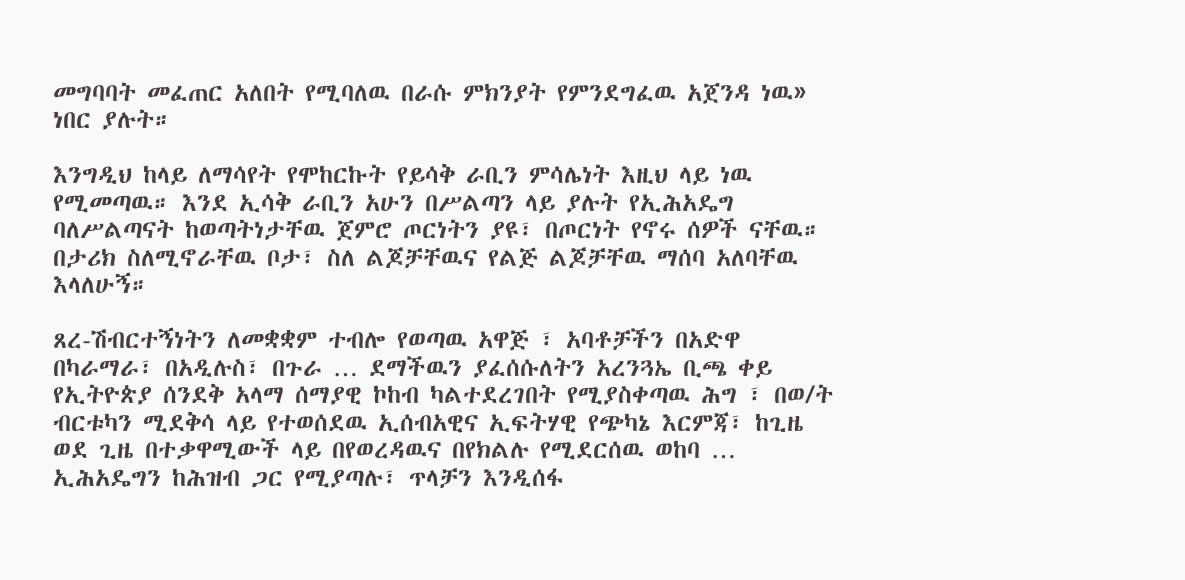መግባባት መፈጠር አለበት የሚባለዉ በራሱ ምክንያት የምንደግፈዉ አጀንዳ ነዉ» ነበር ያሉት።

እንግዲህ ከላይ ለማሳየት የሞከርኩት የይሳቅ ራቢን ምሳሌነት እዚህ ላይ ነዉ የሚመጣዉ። እንደ ኢሳቅ ራቢን አሁን በሥልጣን ላይ ያሉት የኢሕአዴግ ባለሥልጣናት ከወጣትነታቸዉ ጀምሮ ጦርነትን ያዩ፣ በጦርነት የኖሩ ሰዎች ናቸዉ። በታሪክ ስለሚኖራቸዉ ቦታ፣ ስለ ልጆቻቸዉና የልጅ ልጆቻቸዉ ማሰባ አለባቸዉ እላለሁኝ።

ጸረ-ሽብርተኝነትን ለመቋቋም ተብሎ የወጣዉ አዋጅ ፣ አባቶቻችን በአድዋ በካራማራ፣ በአዲሉስ፣ በጉራ … ደማችዉን ያፈሰሱለትን አረንጓኤ ቢጫ ቀይ የኢትዮጵያ ሰንደቅ አላማ ሰማያዊ ኮከብ ካልተደረገበት የሚያስቀጣዉ ሕግ ፣ በወ/ት ብርቱካን ሚደቅሳ ላይ የተወሰደዉ ኢሰብአዊና ኢፍትሃዊ የጭካኔ እርምጃ፣ ከጊዜ ወደ ጊዜ በተቃዋሚውች ላይ በየወረዳዉና በየክልሉ የሚደርሰዉ ወከባ … ኢሕአዴግን ከሕዝብ ጋር የሚያጣሉ፣ ጥላቻን እንዲሰፋ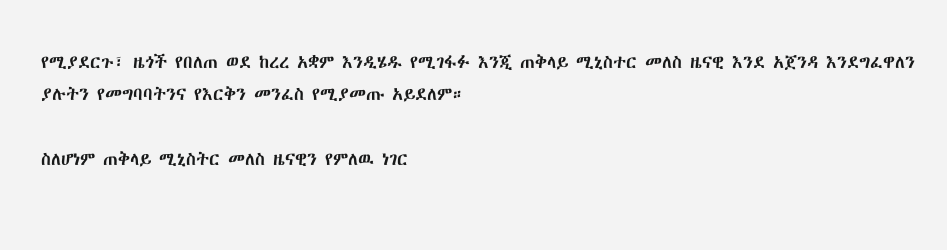የሚያደርጉ፣ ዜጎች የበለጠ ወደ ከረረ አቋም እንዲሄዱ የሚገፋፉ እንጂ ጠቅላይ ሚኒስተር መለስ ዜናዊ እንደ አጀንዳ እንደግፈዋለን ያሉትን የመግባባትንና የእርቅን መንፈስ የሚያመጡ አይደለም።

ስለሆነም ጠቅላይ ሚኒስትር መለስ ዜናዊን የምለዉ ነገር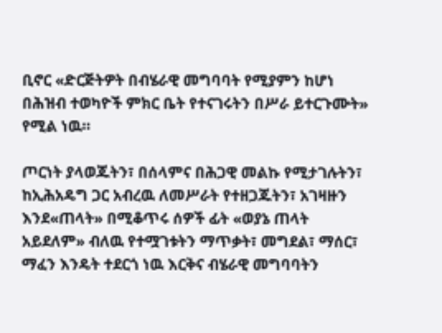ቢኖር «ድርጅትዎት በብሄራዊ መግባባት የሚያምን ከሆነ በሕዝብ ተወካዮች ምክር ቤት የተናገሩትን በሥራ ይተርጉሙት» የሚል ነዉ።

ጦርነት ያላወጁትን፣ በሰላምና በሕጋዊ መልኩ የሚታገሉትን፣ ከኢሕአዴግ ጋር አብረዉ ለመሥራት የተዘጋጁትን፣ አገዛዙን እንደ«ጠላት» በሚቆጥሩ ሰዎች ፊት «ወያኔ ጠላት አይደለም» ብለዉ የተሟገቱትን ማጥቃት፣ መግደል፣ ማሰር፣ ማፈን እንዴት ተደርጎ ነዉ እርቅና ብሄራዊ መግባባትን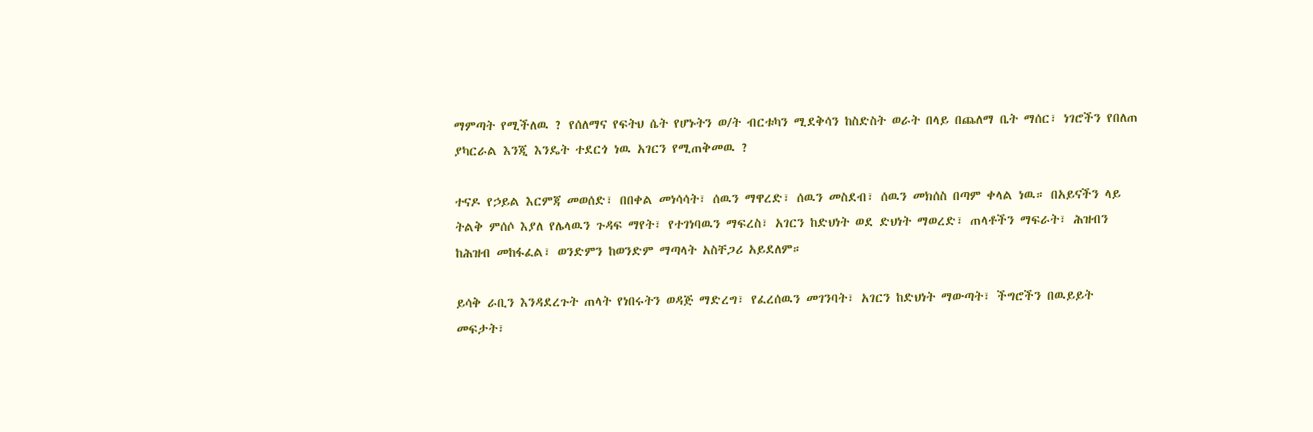ማምጣት የሚችለዉ ? የሰለማና የፍትህ ሴት የሆኑትን ወ/ት ብርቱካን ሚደቅሳን ከስድስት ወራት በላይ በጨለማ ቤት ማሰር፣ ነገሮችን የበለጠ ያካርራል እንጂ እንዴት ተደርጎ ነዉ አገርን የሚጠቅመዉ ?

ተናዶ የኃይል እርምጃ መወሰድ፣ በበቀል መነሳሳት፣ ሰዉን ማዋረድ፣ ሰዉን መስደብ፣ ሰዉን መክሰስ በጣም ቀላል ነዉ። በአይናችን ላይ ትልቅ ምሰሶ እያለ የሌላዉን ጉዳፍ ማየት፣ የተገነባዉን ማፍረስ፣ አገርን ከድህነት ወደ ድህነት ማወረድ፣ ጠላቶችን ማፍራት፣ ሕዝብን ከሕዝብ መከፋፈል፣ ወንድምን ከወንድም ማጣላት አስቸጋሪ አይደለም።

ይሳቅ ራቢን እንዳደረጉት ጠላት የነበሩትን ወዳጅ ማድረግ፣ የፈረሰዉን መገንባት፣ አገርን ከድህነት ማውጣት፣ ችግሮችን በዉይይት መፍታት፣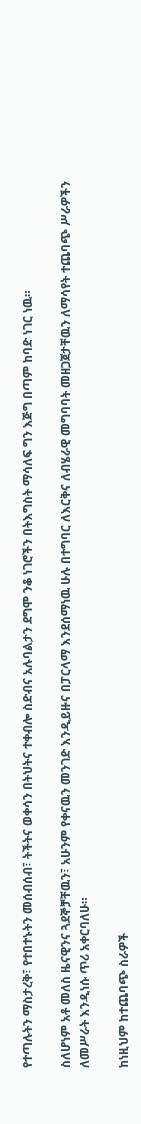የተጣሉትን ማስታረቅ፣ የተበተኑትን መሰብሰብ፣ ትችትና ወቀሳን በትህትና ተቀብሎ ስድብና አሉባልታን ደግሞ ንቆ ነገሮችን በትእግስት ማሳለፍ ግን እጅግ በጣም ከባድ ነገር ነዉ።

ስለሆነም አቶ መለስ ዜናዊንና ጓደኞቻቸዉን፣ አሁንም የቀናዉን መንገድ እንዲይዙና በፓርላማ እንደሰማነዉ ሁሉ በተግባር ለእርቅና ለብሄራዊ መግባባት መዘጋጀታቸዉን ለማሳየት ተጨባጭ ሥራዎችን ለመሥራት እንዲነሱ ጥሪ አቀርባለሁ።

ከነዚህም ከተጨባጭ ስራዎች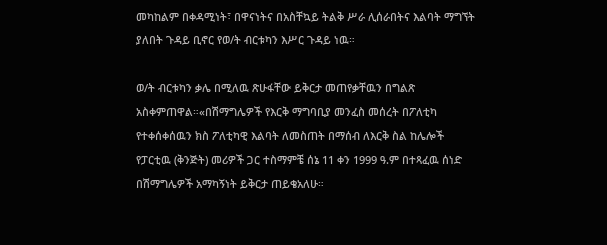መካከልም በቀዳሚነት፣ በዋናነትና በአስቸኳይ ትልቅ ሥራ ሊሰራበትና እልባት ማግኘት ያለበት ጉዳይ ቢኖር የወ/ት ብርቱካን እሥር ጉዳይ ነዉ።

ወ/ት ብርቱካን ቃሌ በሚለዉ ጽሁፋቸው ይቅርታ መጠየቃቸዉን በግልጽ አስቀምጠዋል።«በሽማግሌዎች የእርቅ ማግባቢያ መንፈስ መሰረት በፖለቲካ የተቀሰቀሰዉን ክስ ፖለቲካዊ እልባት ለመስጠት በማሰብ ለእርቅ ስል ከሌሎች የፓርቲዉ (ቅንጅት) መሪዎች ጋር ተስማምቼ ሰኔ 11 ቀን 1999 ዓ.ም በተጻፈዉ ሰነድ በሽማግሌዎች አማካኝነት ይቅርታ ጠይቄአለሁ።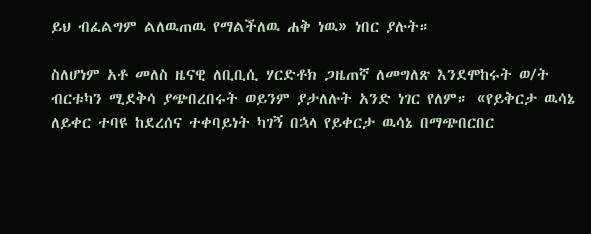ይህ ብፈልግም ልለዉጠዉ የማልችለዉ ሐቅ ነዉ» ነበር ያሉት።

ስለሆነም አቶ መለስ ዜናዊ ለቢቢሲ ሃርድቶክ ጋዜጠኛ ለመግለጽ እንደሞከሩት ወ/ት ብርቱካን ሚደቅሳ ያጭበረበሩት ወይንም ያታለሉት አንድ ነገር የለም። «የይቅርታ ዉሳኔ ለይቀር ተባዩ ከደረሰና ተቀባይነት ካገኝ በኋላ የይቀርታ ዉሳኔ በማጭበርበር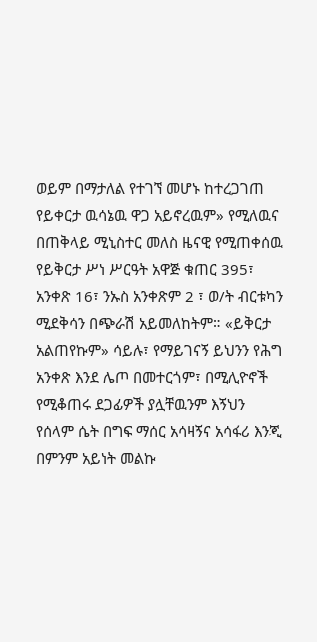ወይም በማታለል የተገኘ መሆኑ ከተረጋገጠ የይቀርታ ዉሳኔዉ ዋጋ አይኖረዉም» የሚለዉና በጠቅላይ ሚኒስተር መለስ ዜናዊ የሚጠቀሰዉ የይቅርታ ሥነ ሥርዓት አዋጅ ቁጠር 395፣ አንቀጽ 16፣ ንኡስ አንቀጽም 2 ፣ ወ/ት ብርቱካን ሚደቅሳን በጭራሽ አይመለከትም። «ይቅርታ አልጠየኩም» ሳይሉ፣ የማይገናኝ ይህንን የሕግ አንቀጽ እንደ ሌጦ በመተርጎም፣ በሚሊዮኖች የሚቆጠሩ ደጋፊዎች ያሏቸዉንም እኝህን የሰላም ሴት በግፍ ማሰር አሳዛኝና አሳፋሪ እንጂ በምንም አይነት መልኩ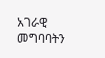አገራዊ መግባባትን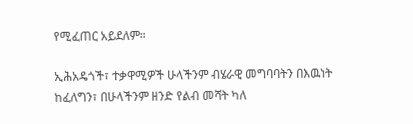የሚፈጠር አይደለም።

ኢሕአዴጎች፣ ተቃዋሚዎች ሁላችንም ብሄራዊ መግባባትን በእዉነት ከፈለግን፣ በሁላችንም ዘንድ የልብ መሻት ካለ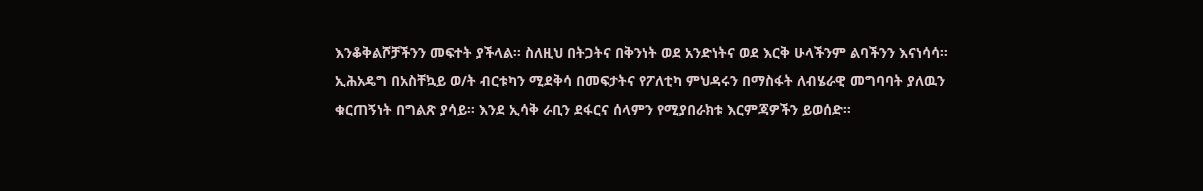እንቆቅልሾቻችንን መፍተት ያችላል። ስለዚህ በትጋትና በቅንነት ወደ አንድነትና ወደ እርቅ ሁላችንም ልባችንን እናነሳሳ። ኢሕአዴግ በአስቸኳይ ወ/ት ብርቱካን ሚደቅሳ በመፍታትና የፖለቲካ ምህዳሩን በማስፋት ለብሄራዊ መግባባት ያለዉን ቁርጠኝነት በግልጽ ያሳይ። እንደ ኢሳቅ ራቢን ደፋርና ሰላምን የሚያበራክቱ እርምጃዎችን ይወሰድ።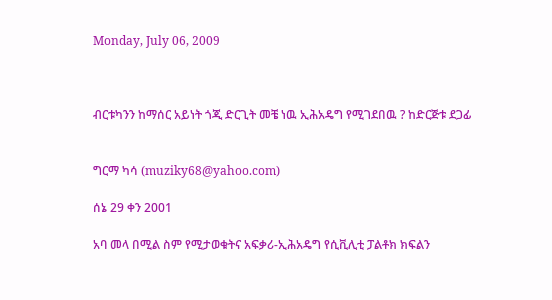Monday, July 06, 2009



ብርቱካንን ከማሰር አይነት ጎጂ ድርጊት መቼ ነዉ ኢሕአዴግ የሚገደበዉ ? ከድርጅቱ ደጋፊ


ግርማ ካሳ (muziky68@yahoo.com)

ሰኔ 29 ቀን 2001

አባ መላ በሚል ስም የሚታወቁትና አፍቃሪ-ኢሕአዴግ የሲቪሊቲ ፓልቶክ ክፍልን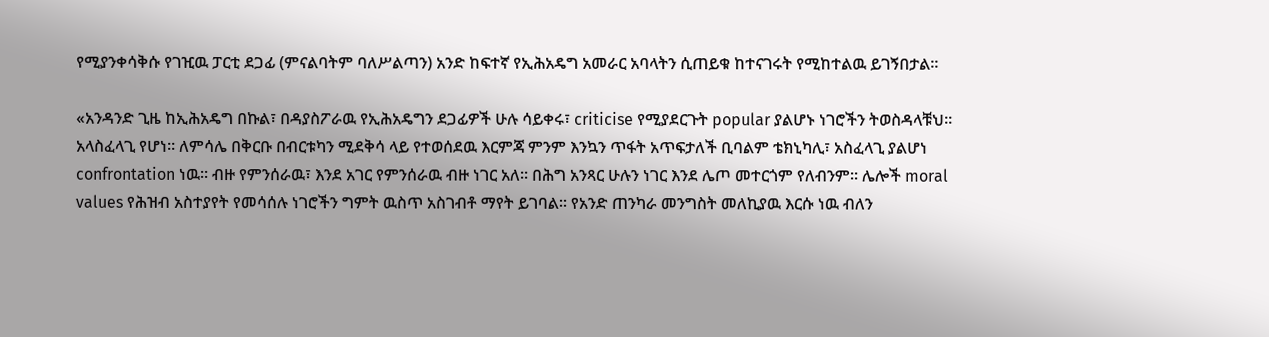የሚያንቀሳቅሱ የገዢዉ ፓርቲ ደጋፊ (ምናልባትም ባለሥልጣን) አንድ ከፍተኛ የኢሕአዴግ አመራር አባላትን ሲጠይቁ ከተናገሩት የሚከተልዉ ይገኝበታል።

«አንዳንድ ጊዜ ከኢሕአዴግ በኩል፣ በዳያስፖራዉ የኢሕአዴግን ደጋፊዎች ሁሉ ሳይቀሩ፣ criticise የሚያደርጉት popular ያልሆኑ ነገሮችን ትወስዳላቹህ። አላስፈላጊ የሆነ። ለምሳሌ በቅርቡ በብርቱካን ሚደቅሳ ላይ የተወሰደዉ እርምጃ ምንም እንኳን ጥፋት አጥፍታለች ቢባልም ቴክኒካሊ፣ አስፈላጊ ያልሆነ confrontation ነዉ። ብዙ የምንሰራዉ፣ እንደ አገር የምንሰራዉ ብዙ ነገር አለ። በሕግ አንጻር ሁሉን ነገር እንደ ሌጦ መተርጎም የለብንም። ሌሎች moral values የሕዝብ አስተያየት የመሳሰሉ ነገሮችን ግምት ዉስጥ አስገብቶ ማየት ይገባል። የአንድ ጠንካራ መንግስት መለኪያዉ እርሱ ነዉ ብለን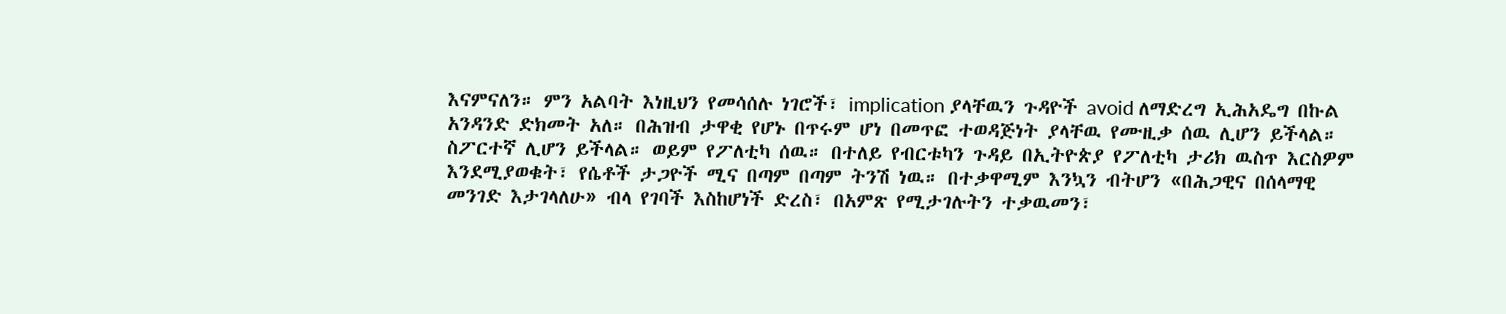እናምናለን። ምን አልባት እነዚህን የመሳሰሉ ነገሮች፣ implication ያላቸዉን ጉዳዮች avoid ለማድረግ ኢሕአዴግ በኩል አንዳንድ ድክመት አለ። በሕዝብ ታዋቂ የሆኑ በጥሩም ሆነ በመጥፎ ተወዳጅነት ያላቸዉ የሙዚቃ ሰዉ ሊሆን ይችላል። ስፖርተኛ ሊሆን ይችላል። ወይም የፖለቲካ ሰዉ። በተለይ የብርቱካን ጉዳይ በኢትዮጵያ የፖለቲካ ታሪክ ዉስጥ እርስዎም እንደሚያወቁት፣ የሴቶች ታጋዮች ሚና በጣም በጣም ትንሽ ነዉ። በተቃዋሚም እንኳን ብትሆን «በሕጋዊና በሰላማዊ መንገድ እታገላለሁ» ብላ የገባች እስከሆነች ድረስ፣ በአምጽ የሚታገሉትን ተቃዉመን፣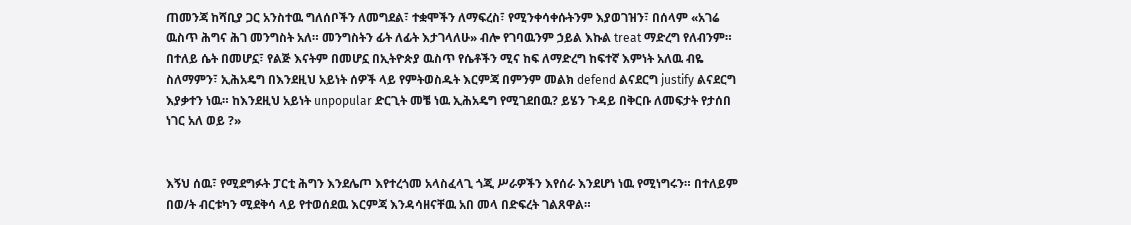ጠመንጃ ከሻቢያ ጋር አንስተዉ ግለሰቦችን ለመግደል፣ ተቋሞችን ለማፍረስ፣ የሚንቀሳቀሱትንም እያወገዝን፣ በሰላም «አገሬ ዉስጥ ሕግና ሕገ መንግስት አለ። መንግስትን ፊት ለፊት እታገላለሁ» ብሎ የገባዉንም ኃይል እኩል treat ማድረግ የለብንም። በተለይ ሴት በመሆኗ፣ የልጅ እናትም በመሆኗ በኢትዮጵያ ዉስጥ የሴቶችን ሚና ከፍ ለማድረግ ከፍተኛ እምነት አለዉ ብዬ ስለማምን፣ ኢሕአዴግ በእንደዚህ አይነት ሰዎች ላይ የምትወስዱት እርምጃ በምንም መልክ defend ልናደርግ justify ልናደርግ እያቃተን ነዉ። ከእንደዚህ አይነት unpopular ድርጊት መቼ ነዉ ኢሕአዴግ የሚገደበዉ? ይሄን ጉዳይ በቅርቡ ለመፍታት የታሰበ ነገር አለ ወይ ?»


እኝህ ሰዉ፣ የሚደግፉት ፓርቲ ሕግን እንደሌጦ እየተረጎመ አላስፈላጊ ጎጂ ሥራዎችን እየሰራ እንደሆነ ነዉ የሚነግሩን። በተለይም በወ/ት ብርቱካን ሚደቅሳ ላይ የተወሰደዉ እርምጃ እንዳሳዘናቸዉ አበ መላ በድፍረት ገልጸዋል።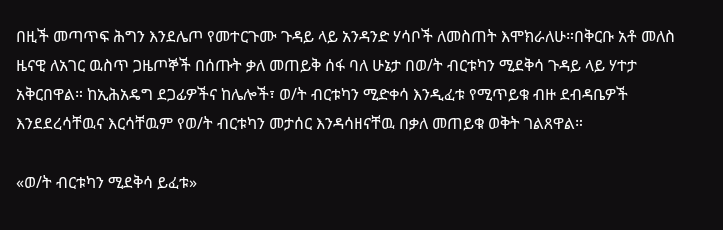በዚች መጣጥፍ ሕግን እንደሌጦ የመተርጉሙ ጉዳይ ላይ አንዳንድ ሃሳቦች ለመስጠት እሞክራለሁ።በቅርቡ አቶ መለስ ዜናዊ ለአገር ዉስጥ ጋዜጦኞች በሰጡት ቃለ መጠይቅ ሰፋ ባለ ሁኔታ በወ/ት ብርቱካን ሚደቅሳ ጉዳይ ላይ ሃተታ አቅርበዋል። ከኢሕአዴግ ደጋፊዎችና ከሌሎች፣ ወ/ት ብርቱካን ሚድቀሳ እንዲፈቱ የሚጥይቁ ብዙ ደብዳቤዎች እንደደረሳቸዉና እርሳቸዉም የወ/ት ብርቱካን መታሰር እንዳሳዘናቸዉ በቃለ መጠይቁ ወቅት ገልጸዋል።

«ወ/ት ብርቱካን ሚደቅሳ ይፈቱ»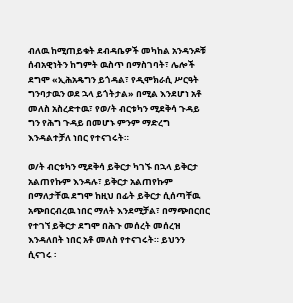ብለዉ ከሚጠይቁት ደብዳቤዎች መካከል አንዳንዶቹ ሰብአዊነትን ከግምት ዉስጥ በማስገባት፣ ሌሎች ደግሞ «ኢሕአዴግን ይጎዳል፣ የዲሞክራሲ ሥርዓት ግንባታዉን ወደ ኋላ ይጎትታል» በሚል እንደሆነ አቶ መለስ አስረድተዉ፣ የወ/ት ብርቱካን ሚደቅሳ ጉዳይ ግን የሕግ ጉዳይ በመሆኑ ምንም ማድረግ እንዳልተቻለ ነበር የተናገሩት።

ወ/ት ብርቱካን ሚደቅሳ ይቅርታ ካገኙ በኋላ ይቅርታ አልጠየኩም እንዳሉ፣ ይቅርታ አልጠየኩም በማለታቸዉ ደግሞ ከዚህ በፊት ይቅርታ ሲሰጣቸዉ አጭበርብረዉ ነበር ማለት እንደሚቻል፣ በማጭበርበር የተገኘ ይቅርታ ደግሞ በሕጉ መሰረት መሰረዝ እንዳለበት ነበር አቶ መለስ የተናገሩት። ይህንን ሲናገሩ ፡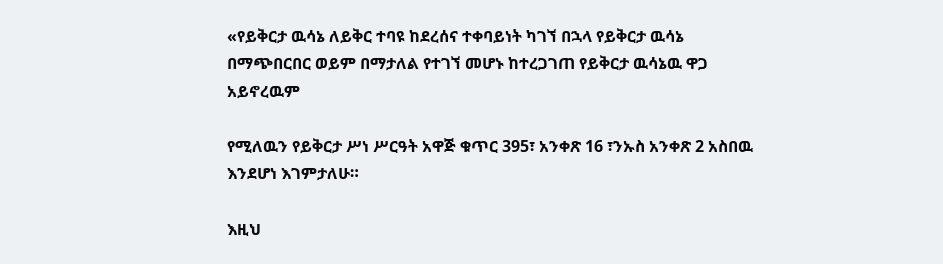«የይቅርታ ዉሳኔ ለይቅር ተባዩ ከደረሰና ተቀባይነት ካገኘ በኋላ የይቅርታ ዉሳኔ በማጭበርበር ወይም በማታለል የተገኘ መሆኑ ከተረጋገጠ የይቅርታ ዉሳኔዉ ዋጋ አይኖረዉም

የሚለዉን የይቅርታ ሥነ ሥርዓት አዋጅ ቁጥር 395፣ አንቀጽ 16 ፣ንኡስ አንቀጽ 2 አስበዉ እንደሆነ እገምታለሁ።

እዚህ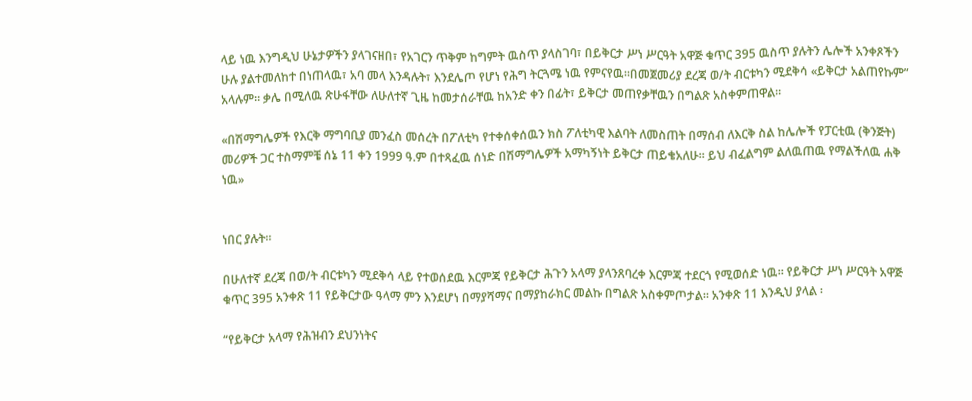ላይ ነዉ እንግዲህ ሁኔታዎችን ያላገናዘበ፣ የአገርን ጥቅም ከግምት ዉስጥ ያላስገባ፣ በይቅርታ ሥነ ሥርዓት አዋጅ ቁጥር 395 ዉስጥ ያሉትን ሌሎች አንቀጾችን ሁሉ ያልተመለከተ በነጠላዉ፣ አባ መላ እንዳሉት፣ እንደሌጦ የሆነ የሕግ ትርጓሜ ነዉ የምናየዉ።በመጀመሪያ ደረጃ ወ/ት ብርቱካን ሚደቅሳ «ይቅርታ አልጠየኩም” አላሉም። ቃሌ በሚለዉ ጽሁፋቸው ለሁለተኛ ጊዜ ከመታሰራቸዉ ከአንድ ቀን በፊት፣ ይቅርታ መጠየቃቸዉን በግልጽ አስቀምጠዋል።

«በሽማግሌዎች የእርቅ ማግባቢያ መንፈስ መሰረት በፖለቲካ የተቀሰቀሰዉን ክስ ፖለቲካዊ እልባት ለመስጠት በማሰብ ለእርቅ ስል ከሌሎች የፓርቲዉ (ቅንጅት) መሪዎች ጋር ተስማምቼ ሰኔ 11 ቀን 1999 ዓ.ም በተጻፈዉ ሰነድ በሽማግሌዎች አማካኝነት ይቅርታ ጠይቄአለሁ። ይህ ብፈልግም ልለዉጠዉ የማልችለዉ ሐቅ ነዉ»


ነበር ያሉት።

በሁለተኛ ደረጃ በወ/ት ብርቱካን ሚደቅሳ ላይ የተወሰደዉ እርምጃ የይቅርታ ሕጉን አላማ ያላንጸባረቀ እርምጃ ተደርጎ የሚወሰድ ነዉ። የይቅርታ ሥነ ሥርዓት አዋጅ ቁጥር 395 አንቀጽ 11 የይቅርታው ዓላማ ምን እንደሆነ በማያሻማና በማያከራክር መልኩ በግልጽ አስቀምጦታል። አንቀጽ 11 እንዲህ ያላል ፡

“የይቅርታ አላማ የሕዝብን ደህንነትና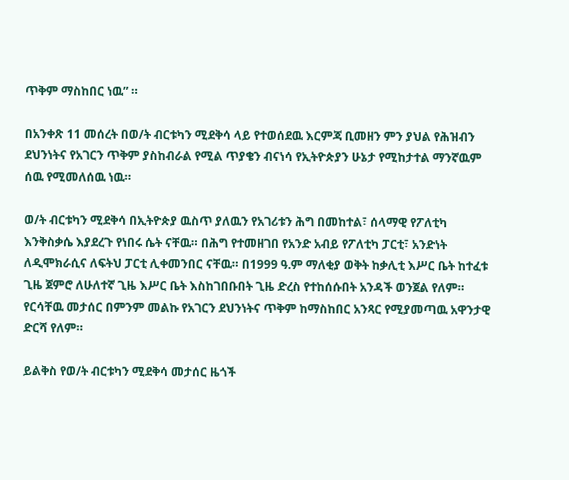ጥቅም ማስከበር ነዉ” ።

በአንቀጽ 11 መሰረት በወ/ት ብርቱካን ሚደቅሳ ላይ የተወሰደዉ እርምጃ ቢመዘን ምን ያህል የሕዝብን ደህንነትና የአገርን ጥቅም ያስከብራል የሚል ጥያቄን ብናነሳ የኢትዮጵያን ሁኔታ የሚከታተል ማንኛዉም ሰዉ የሚመለሰዉ ነዉ።

ወ/ት ብርቱካን ሚደቅሳ በኢትዮጵያ ዉስጥ ያለዉን የአገሪቱን ሕግ በመከተል፣ ሰላማዊ የፖለቲካ እንቅስቃሴ እያደረጉ የነበሩ ሴት ናቸዉ። በሕግ የተመዘገበ የአንድ አብይ የፖለቲካ ፓርቲ፣ አንድነት ለዲሞክራሲና ለፍትህ ፓርቲ ሊቀመንበር ናቸዉ። በ1999 ዓ.ም ማለቂያ ወቅት ከቃሊቲ እሥር ቤት ከተፈቱ ጊዜ ጀምሮ ለሁለተኛ ጊዜ እሥር ቤት እስከገበቡበት ጊዜ ድረስ የተከሰሱበት አንዳች ወንጀል የለም። የርሳቸዉ መታሰር በምንም መልኩ የአገርን ደህንነትና ጥቅም ከማስከበር አንጻር የሚያመጣዉ አዋንታዊ ድርሻ የለም።

ይልቅስ የወ/ት ብርቱካን ሚደቅሳ መታሰር ዜጎች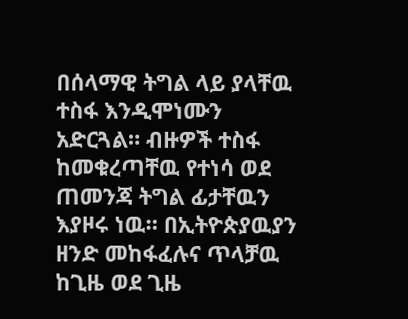በሰላማዊ ትግል ላይ ያላቸዉ ተስፋ እንዲሞነሙን አድርጓል። ብዙዎች ተስፋ ከመቁረጣቸዉ የተነሳ ወደ ጠመንጃ ትግል ፊታቸዉን እያዞሩ ነዉ። በኢትዮጵያዉያን ዘንድ መከፋፈሉና ጥላቻዉ ከጊዜ ወደ ጊዜ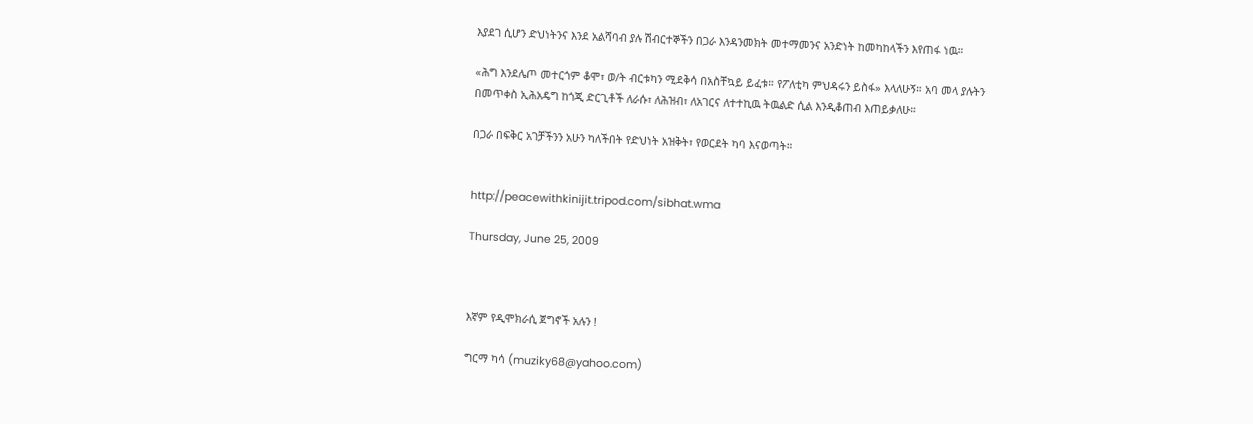እያደገ ሲሆን ድህነትንና እንደ አልሻባብ ያሉ ሽብርተኞችን በጋራ እንዳንመክት መተማመንና አንድነት ከመካከላችን እየጠፋ ነዉ።

«ሕግ እንደሌጦ መተርጎም ቆሞ፣ ወ/ት ብርቱካን ሚደቅሳ በአስቸኳይ ይፈቱ። የፖለቲካ ምህዳሩን ይስፋ» እላለሁኝ። አባ መላ ያሉትን በመጥቀስ ኢሕአዴግ ከጎጂ ድርጊቶች ለራሱ፣ ለሕዝብ፣ ለአገርና ለተተኪዉ ትዉልድ ሲል እንዲቆጠብ እጠይቃለሁ።

በጋራ በፍቅር አገቻችንን አሁን ካለችበት የድህነት አዝቅት፣ የወርደት ካባ እናወጣት።


http://peacewithkinijit.tripod.com/sibhat.wma

Thursday, June 25, 2009



እኛም የዲሞክራሲ ጀግኖች አሉን !

ግርማ ካሳ (muziky68@yahoo.com)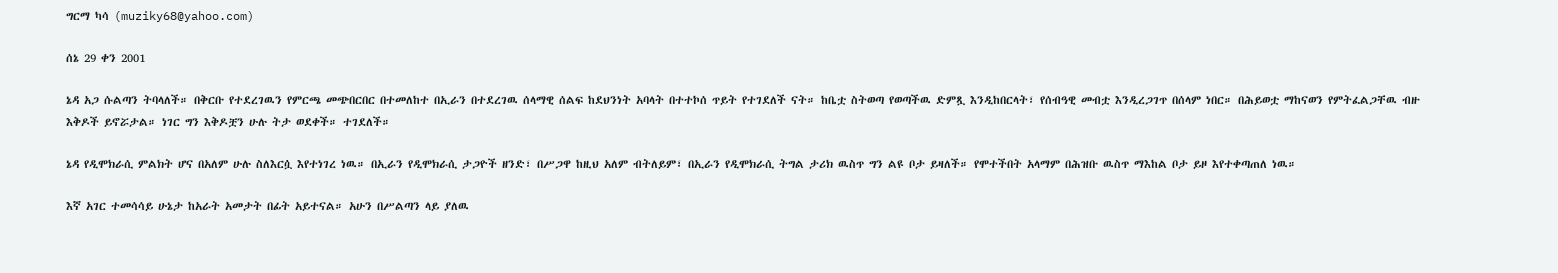ግርማ ካሳ (muziky68@yahoo.com)

ሰኔ 29 ቀን 2001

ኔዳ አጋ ሱልጣን ትባላለች። በቅርቡ የተደረገዉን የምርጫ መጭበርበር በተመለከተ በኢራን በተደረገዉ ሰላማዊ ሰልፍ ከደህንነት አባላት በተተኮሰ ጥይት የተገደለች ናት። ከቤቷ ስትወጣ የወጣችዉ ድምጿ እንዲከበርላት፣ የሰብዓዊ መብቷ እንዲረጋገጥ በሰላም ነበር። በሕይወቷ ማከናወን የምትፈልጋቸዉ ብዙ እቅዶች ይኖሯታል። ነገር ግን እቅዶቿን ሁሉ ትታ ወደቀች። ተገደለች።

ኔዳ የዲሞክራሲ ምልክት ሆና በአለም ሁሉ ስለእርሷ እየተነገረ ነዉ። በኢራን የዲሞክራሲ ታጋዮች ዘንድ፣ በሥጋዋ ከዚህ አለም ብትለይም፣ በኢራን የዲሞክራሲ ትግል ታሪክ ዉስጥ ግን ልዩ ቦታ ይዛለች። የሞተችበት አላማም በሕዝቡ ዉስጥ ማእከል ቦታ ይዞ እየተቀጣጠለ ነዉ።

እኛ አገር ተመሳሳይ ሁኔታ ከአራት አመታት በፊት አይተናል። አሁን በሥልጣን ላይ ያለዉ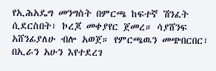የኢሕአዴግ መንግስት በምርጫ ከፍተኛ ሽንፈት ሲደርስበት፣ ኮረጆ መቀያየር ጀመረ። ሳያሸንፍ አሸንፊያለሁ ብሎ አወጀ። የምርጫዉን መጭበርበር፣ በኢራን አሁን እየተደረገ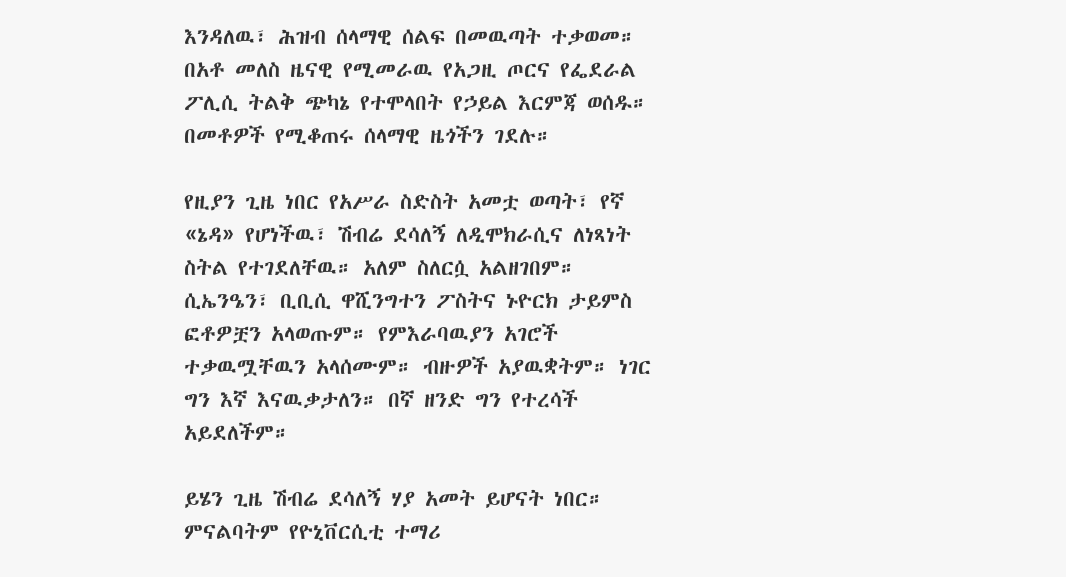እንዳለዉ፣ ሕዝብ ሰላማዊ ሰልፍ በመዉጣት ተቃወመ። በአቶ መለስ ዜናዊ የሚመራዉ የአጋዚ ጦርና የፌደራል ፖሊሲ ትልቅ ጭካኔ የተሞላበት የኃይል እርምጃ ወሰዱ። በመቶዎች የሚቆጠሩ ሰላማዊ ዜጎችን ገደሉ።

የዚያን ጊዜ ነበር የአሥራ ስድስት አመቷ ወጣት፣ የኛ «ኔዳ» የሆነችዉ፣ ሽብሬ ደሳለኝ ለዲሞክራሲና ለነጻነት ስትል የተገደለቸዉ። አለም ስለርሷ አልዘገበም። ሲኤንዔን፣ ቢቢሲ ዋሺንግተን ፖስትና ኑዮርክ ታይምስ ፎቶዎቿን አላወጡም። የምእራባዉያን አገሮች ተቃዉሟቸዉን አላሰሙም። ብዙዎች አያዉቋትም። ነገር ግን እኛ እናዉቃታለን። በኛ ዘንድ ግን የተረሳች አይደለችም።

ይሄን ጊዜ ሽብሬ ደሳለኝ ሃያ አመት ይሆናት ነበር። ምናልባትም የዮኒቨርሲቲ ተማሪ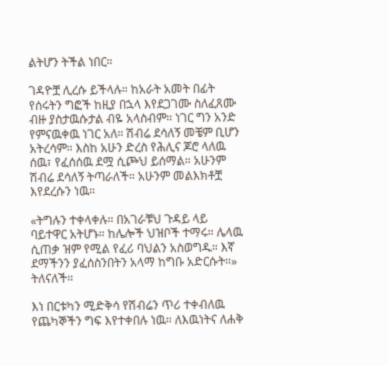ልትሆን ትችል ነበር።

ገዳዮቿ ሊረሱ ይችላሉ። ከአራት አመት በፊት የሰሩትን ግፎች ከዚያ በኋላ እየደጋገሙ ስለፈጸሙ ብዙ ያስታዉሱታል ብዬ አላስብም። ነገር ግን አንድ የምናዉቀዉ ነገር አለ። ሽብሬ ደሳለኝ መቼም ቢሆን አትረሳም። እስከ አሁን ድረስ የሕሊና ጆሮ ላለዉ ሰዉ፣ የፈሰሰዉ ደሟ ሲጮህ ይሰማል። አሁንም ሽብሬ ደሳለኝ ትጣራለች። አሁንም መልእክቶቿ እየደረሱን ነዉ።

«ትግሉን ተቀላቀሉ። በአገራቹህ ጉዳይ ላይ ባይተዋር አትሆኑ። ከሌሎች ህዝቦች ተማሩ። ሌላዉ ሲጠቃ ዝም የሚል የፈሪ ባህልን አስወግዱ። እኛ ደማችንን ያፈሰስንበትን አላማ ከግቡ አድርሱት።» ትለናለች።

እነ በርቱካን ሚድቅሳ የሽብሬን ጥሪ ተቀብለዉ የጨካኞችን ግፍ እየተቀበሉ ነዉ። ለእዉነትና ለሐቅ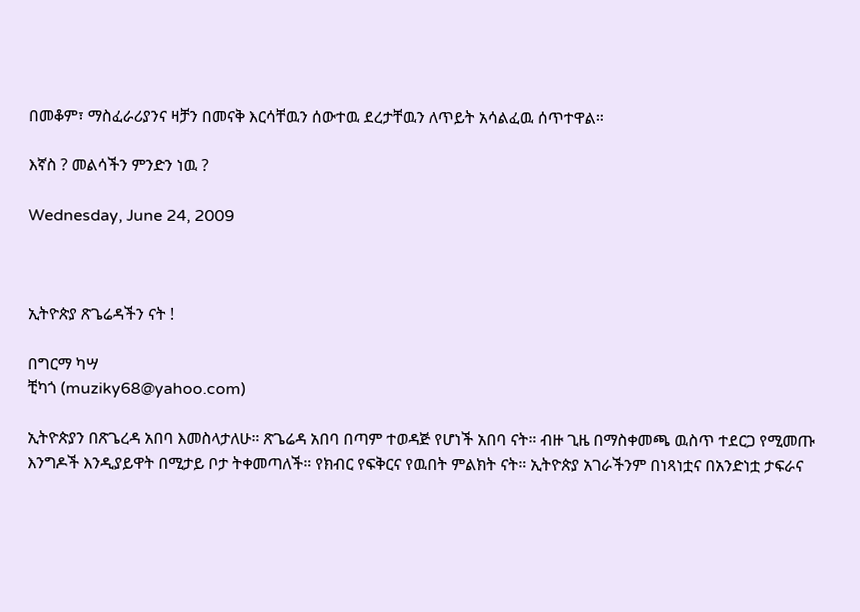በመቆም፣ ማስፈራሪያንና ዛቻን በመናቅ እርሳቸዉን ሰውተዉ ደረታቸዉን ለጥይት አሳልፈዉ ሰጥተዋል።

እኛስ ? መልሳችን ምንድን ነዉ ?

Wednesday, June 24, 2009



ኢትዮጵያ ጽጌሬዳችን ናት !

በግርማ ካሣ
ቺካጎ (muziky68@yahoo.com)

ኢትዮጵያን በጽጌረዳ አበባ እመስላታለሁ። ጽጌሬዳ አበባ በጣም ተወዳጅ የሆነች አበባ ናት። ብዙ ጊዜ በማስቀመጫ ዉስጥ ተደርጋ የሚመጡ እንግዶች እንዲያይዋት በሚታይ ቦታ ትቀመጣለች። የክብር የፍቅርና የዉበት ምልክት ናት። ኢትዮጵያ አገራችንም በነጻነቷና በአንድነቷ ታፍራና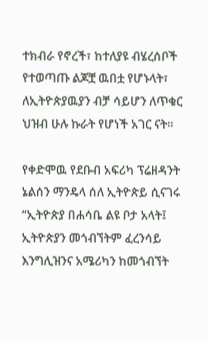ተክብራ የኖረች፣ ከተለያዩ ብሄረሰቦች የተወጣጡ ልጆቿ ዉበቷ የሆኑላት፣ ለኢትዮጵያዉያን ብቻ ሳይሆን ለጥቁር ህዝብ ሁሉ ኩራት የሆነች አገር ናት።

የቀድሞዉ የደቡብ አፍሪካ ፕሬዘዳንት ኔልሰን ማንዴላ ሰለ ኢትዮጵይ ሲናገሩ “ኢትዮጵያ በሐሳቤ ልዩ ቦታ አላት፤ ኢትዮጵያን መጎብኘትም ፈረንሳይ እንግሊዝንና አሜሪካን ከመጎብኘት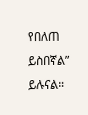የበለጠ ይስበኛል” ይሉናል።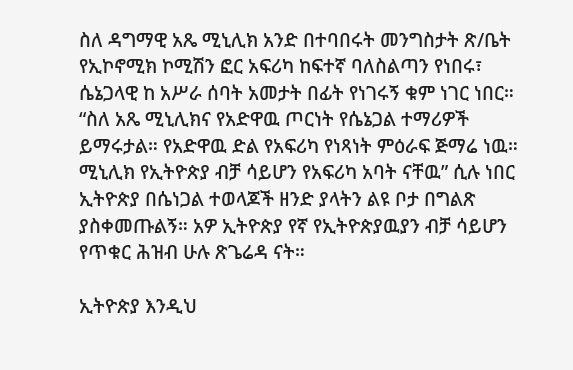ስለ ዳግማዊ አጼ ሚኒሊክ አንድ በተባበሩት መንግስታት ጽ/ቤት የኢኮኖሚክ ኮሚሽን ፎር አፍሪካ ከፍተኛ ባለስልጣን የነበሩ፣ ሴኔጋላዊ ከ አሥራ ሰባት አመታት በፊት የነገሩኝ ቁም ነገር ነበር። “ስለ አጼ ሚኒሊክና የአድዋዉ ጦርነት የሴኔጋል ተማሪዎች ይማሩታል። የአድዋዉ ድል የአፍሪካ የነጻነት ምዕራፍ ጅማሬ ነዉ። ሚኒሊክ የኢትዮጵያ ብቻ ሳይሆን የአፍሪካ አባት ናቸዉ” ሲሉ ነበር ኢትዮጵያ በሴነጋል ተወላጆች ዘንድ ያላትን ልዩ ቦታ በግልጽ ያስቀመጡልኝ። አዎ ኢትዮጵያ የኛ የኢትዮጵያዉያን ብቻ ሳይሆን የጥቁር ሕዝብ ሁሉ ጽጌሬዳ ናት።

ኢትዮጵያ እንዲህ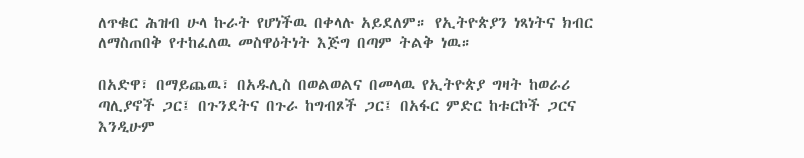ለጥቁር ሕዝብ ሁላ ኩራት የሆነችዉ በቀላሉ አይደለም። የኢትዮጵያን ነጻነትና ክብር ለማስጠበቅ የተከፈለዉ መስዋዕትነት እጅግ በጣም ትልቅ ነዉ።

በአድዋ፣ በማይጨዉ፣ በአዱሊስ በወልወልና በመላዉ የኢትዮጵያ ግዛት ከወራሪ ጣሊያኖች ጋር፤ በጉንደትና በጉራ ከግብጾች ጋር፤ በአፋር ምድር ከቱርኮች ጋርና እንዲሁም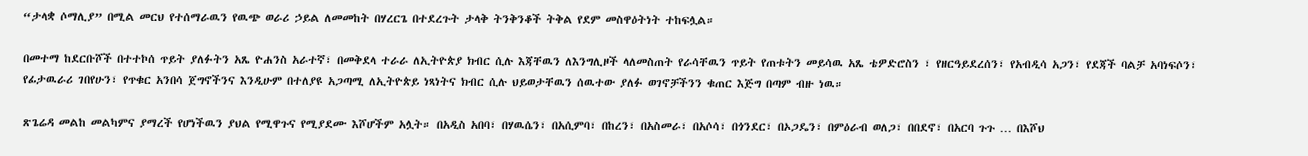“ታላቋ ሶማሊያ” በሚል መርህ የተሰማራዉን የዉጭ ወራሪ ኃይል ለመመከት በሃረርጌ በተደረጉት ታላቅ ትንቅንቆች ትቅል የደም መስዋዕትነት ተከፍሏል።

በመተማ ከደርቡሾች በተተኮሰ ጥይት ያለፉትን አጼ ዮሐንስ አራተኛ፣ በመቅደላ ተራራ ለኢትዮጵያ ክብር ሲሉ እጃቸዉን ለእንግሊዞች ላለመስጠት የራሳቸዉን ጥይት የጠቱትን መይሳዉ አጼ ቴዎድሮስን ፣ የዘርዓይደረሰን፣ የአብዲሳ አጋን፣ የደጃች ባልቻ አባነፍሶን፣ የፊታዉራሪ ገበየሁን፣ የጥቁር አንበሳ ጀግኖችንና እንዲሁም በተለያዩ አጋጣሚ ለኢትዮጵይ ነጻነትና ክብር ሲሉ ህይወታቸዉን ሰዉተው ያለፉ ወገኖቻችንን ቁጠር እጅግ በጣም ብዙ ነዉ።

ጽጌሬዳ መልከ መልካምና ያማረች የሆነችዉን ያህል የሚዋጉና የሚያደሙ እሾሆችም አሏት። በአዲስ አበባ፣ በሃዉሴን፣ በአሲምባ፣ በከረን፣ በአስመራ፣ በአሶሳ፣ በጎንደር፣ በኦጋዴን፣ በምዕራብ ወለጋ፣ በበደኖ፣ በአርባ ጉጉ … በእሾህ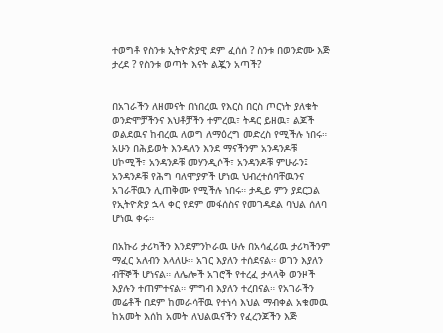ተወግቶ የስንቱ ኢትዮጵያዊ ደም ፈሰሰ ? ስንቱ በወንድሙ እጅ ታረደ ? የስንቱ ወጣት እናት ልጇን አጣች?


በአገራችን ለዘመናት በነበረዉ የእርስ በርስ ጦርነት ያለቁት ወንድሞቻችንና እህቶቻችን ተምረዉ፣ ትዳር ይዘዉ፣ ልጆች ወልደዉና ከብረዉ ለወግ ለማዕረግ መድረስ የሚችሉ ነበሩ። አሁን በሕይወት እንዳለን እንደ ማናችንም አንዳንዶቹ ሀኮሚች፣ አንዳንዶቹ መሃንዲሶች፣ አንዳንዶቹ ምሁራን፤ አንዳንዶቹ የሕግ ባለሞያዎች ሆነዉ ህብረተሰባቸዉንና አገራቸዉን ሊጠቅሙ የሚችሉ ነበሩ። ታዲይ ምን ያደርጋል የኢትዮጵያ ኋላ ቀር የደም መፋሰስና የመገዳደል ባህል ሰለባ ሆነዉ ቀሩ።

በአኩሪ ታሪካችን እንደምንኮራዉ ሁሉ በአሳፈሪዉ ታሪካችንም ማፈር አለብን እላለሁ። አገር እያለን ተሰደናል። ወገን እያለን ብቸኞች ሆነናል። ለሌሎች አገሮች የተረፈ ታላላቅ ወንዞች እያሉን ተጠምተናል። ምግብ እያለን ተረበናል። የአገራችን መሬቶች በደም ከመራሳቸዉ የተነሳ እህል ማብቀል አቁመዉ ከአመት እሰከ አመት ለህልዉናችን የፈረንጆችን እጅ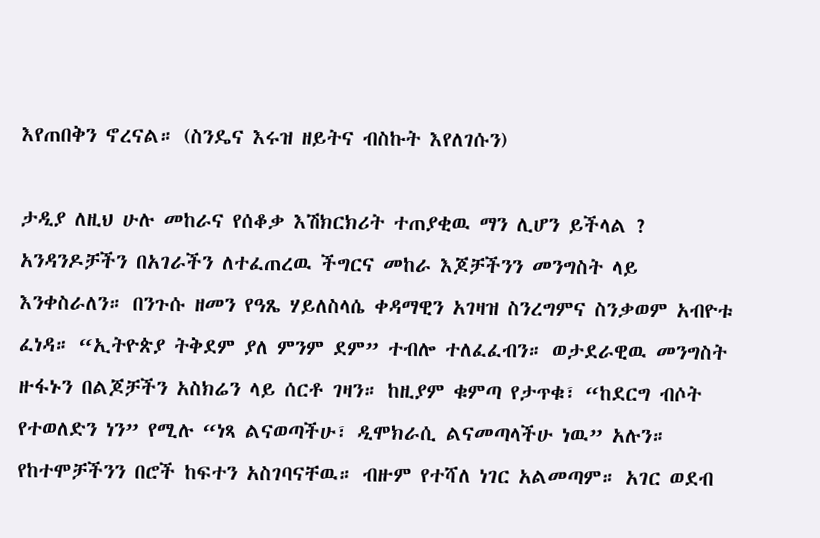እየጠበቅን ኖረናል። (ስንዴና እሩዝ ዘይትና ብስኩት እየለገሱን)

ታዲያ ለዚህ ሁሉ መከራና የሰቆቃ እሽክርክሪት ተጠያቂዉ ማን ሊሆን ይችላል ? አንዳንዶቻችን በአገራችን ለተፈጠረዉ ችግርና መከራ እጆቻችንን መንግስት ላይ እንቀስራለን። በንጉሱ ዘመን የዓጼ ሃይለስላሴ ቀዳማዊን አገዛዝ ስንረግምና ስንቃወም አብዮቱ ፈነዳ። “ኢትዮጵያ ትቅደም ያለ ምንም ደም” ተብሎ ተለፈፈብን። ወታደራዊዉ መንግስት ዙፋኑን በልጆቻችን አስክሬን ላይ ሰርቶ ገዛን። ከዚያም ቁምጣ የታጥቁ፣ “ከደርግ ብሶት የተወለድን ነን” የሚሉ “ነጻ ልናወጣችሁ፣ ዲሞክራሲ ልናመጣላችሁ ነዉ” አሉን። የከተሞቻችንን በሮች ከፍተን አስገባናቸዉ። ብዙም የተሻለ ነገር አልመጣም። አገር ወደብ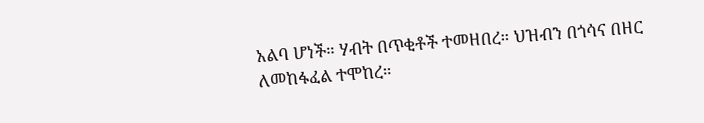አልባ ሆነች። ሃብት በጥቂቶች ተመዘበረ። ህዝብን በጎሳና በዘር ለመከፋፈል ተሞከረ።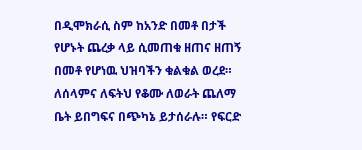በዲሞክራሲ ስም ከአንድ በመቶ በታች የሆኑት ጨረቃ ላይ ሲመጠቁ ዘጠና ዘጠኝ በመቶ የሆነዉ ህዝባችን ቁልቁል ወረደ። ለሰላምና ለፍትህ የቆሙ ለወራት ጨለማ ቤት ይበግፍና በጭካኔ ይታሰራሉ። የፍርድ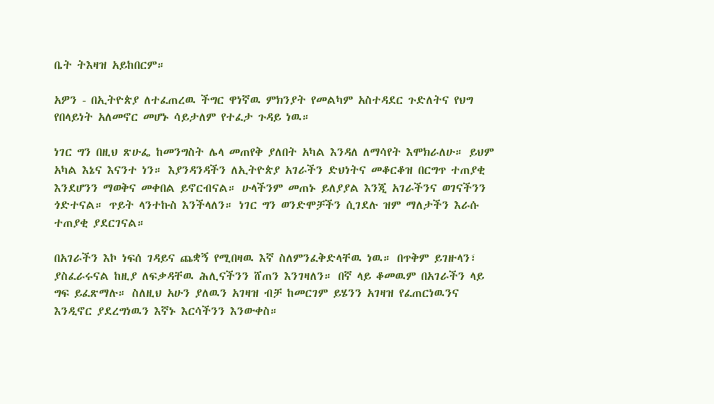ቤት ትእዛዝ አይከበርም።

አዎን - በኢትዮጵያ ለተፈጠረዉ ችግር ዋነኛዉ ምክንያት የመልካም አስተዳደር ጉድለትና የህግ የበላይነት አለመኖር መሆኑ ሳይታለም የተፈታ ጉዳይ ነዉ።

ነገር ግን በዚህ ጽሁፌ ከመንግስት ሌላ መጠየቅ ያለበት አካል እንዳለ ለማሳየት እሞክራለሁ። ይህም አካል እኔና እናንተ ነን። እያንዳንዳችን ለኢትዮጵያ አገራችን ድህነትና መቆርቆዝ በርግጥ ተጠያቂ እንደሆንን ማወቅና መቀበል ይኖርብናል። ሁላችንም መጠኑ ይለያያል እንጂ አገራችንና ወገናችንን ጎድተናል። ጥይት ላንተኩስ እንችላለን። ነገር ግን ወንድሞቻችን ሲገደሉ ዝም ማለታችን እራሱ ተጠያቂ ያደርገናል።

በአገራችን እኮ ነፍሰ ገዳይና ጨቋኝ የሚበዛዉ እኛ ስለምንፈቅድላቸዉ ነዉ። በጥቅም ይገዙላን፣ ያስፈራሩናል ከዚያ ለፍቃዳቸዉ ሕሊናችንን ሸጠን እንገዛለን። በኛ ላይ ቆመዉም በአገራችን ላይ ግፍ ይፈጽማሉ። ስለዚህ አሁን ያለዉን አገዛዝ ብቻ ከመርገም ይሄንን አገዛዝ የፈጠርነዉንና እንዲኖር ያደረግነዉን እኛኑ እርሳችንን እንውቀስ።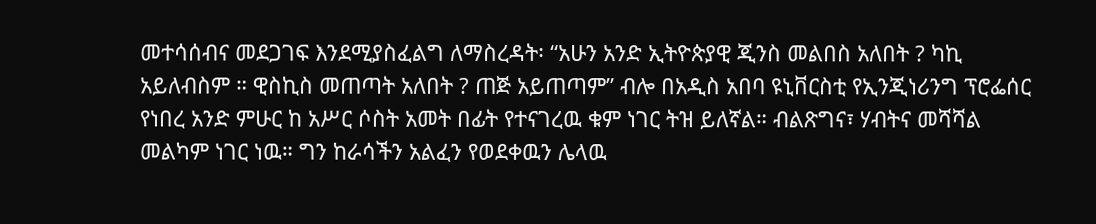መተሳሰብና መደጋገፍ እንደሚያስፈልግ ለማስረዳት፡ “አሁን አንድ ኢትዮጵያዊ ጂንስ መልበስ አለበት ? ካኪ አይለብስም ። ዊስኪስ መጠጣት አለበት ? ጠጅ አይጠጣም” ብሎ በአዲስ አበባ ዩኒቨርስቲ የኢንጂነሪንግ ፕሮፌሰር የነበረ አንድ ምሁር ከ አሥር ሶስት አመት በፊት የተናገረዉ ቁም ነገር ትዝ ይለኛል። ብልጽግና፣ ሃብትና መሻሻል መልካም ነገር ነዉ። ግን ከራሳችን አልፈን የወደቀዉን ሌላዉ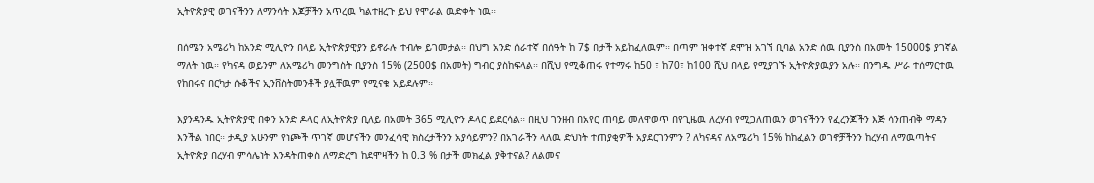ኢትዮጵያዊ ወገናችንን ለማንሳት እጆቻችን አጥረዉ ካልተዘረጉ ይህ የሞራል ዉድቀት ነዉ።

በሰሜን አሜሪካ ከአንድ ሚሊዮን በላይ ኢትዮጵያዊያን ይኖራሉ ተብሎ ይገመታል። በህግ አንድ ሰራተኛ በሰዓት ከ 7$ በታች አይከፈለዉም። በጣም ዝቀተኛ ደሞዝ አገኘ ቢባል አንድ ሰዉ ቢያንስ በአመት 15000$ ያገኛል ማለት ነዉ። የካናዳ ወይንም ለአሜሪካ መንግስት ቢያንስ 15% (2500$ በአመት) ግብር ያስከፍላል። በሺህ የሚቆጠሩ የተማሩ ከ50 ፣ ከ70፣ ከ100 ሺህ በላይ የሚያገኙ ኢትዮጵያዉያን አሉ። በንግዱ ሥራ ተሰማርተዉ የከበሩና በርካታ ሱቆችና ኢንቨስትመንቶች ያሏቸዉም የሚናቁ አይደሉም።

እያንዳንዱ ኢትዮጵያዊ በቀን አንድ ዶላር ለኢትዮጵያ ቢለይ በአመት 365 ሚሊዮን ዶላር ይደርሳል። በዚህ ገንዘብ በአየር ጠባይ መለዋወጥ በየጊዜዉ ለረሃብ የሚጋለጠዉን ወገናችንን የፈረንጆችን እጅ ሳንጠብቅ ማዳን እንችል ነበር። ታዲያ አሁንም የነጮች ጥገኛ መሆናችን መንፈሳዊ ክስረታችንን አያሳይምን? በአገራችን ላለዉ ድህነት ተጠያቂዎች አያደርገንምን ? ለካናዳና ለአሜሪካ 15% ከከፈልን ወገኖቻችንን ከረሃብ ለማዉጣትና ኢትዮጵያ በረሃብ ምሳሌነት እንዳትጠቀስ ለማድረግ ከደሞዛችን ከ 0.3 % በታች መክፈል ያቅተናል? ለልመና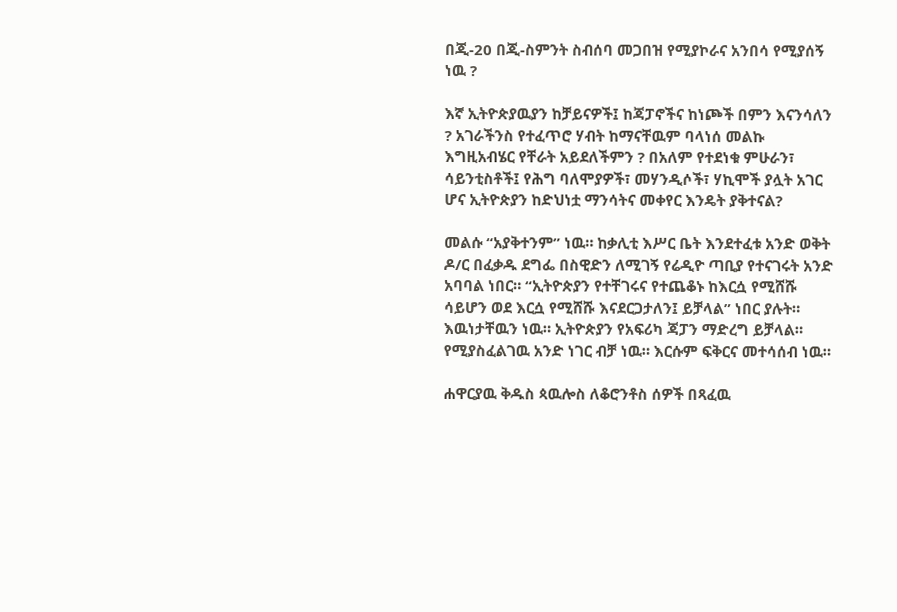በጂ-20 በጂ-ስምንት ስብሰባ መጋበዝ የሚያኮራና አንበሳ የሚያሰኝ ነዉ ?

እኛ ኢትዮጵያዉያን ከቻይናዎች፤ ከጃፓኖችና ከነጮች በምን እናንሳለን ? አገራችንስ የተፈጥሮ ሃብት ከማናቸዉም ባላነሰ መልኩ እግዚአብሄር የቸራት አይደለችምን ? በአለም የተደነቁ ምሁራን፣ ሳይንቲስቶች፤ የሕግ ባለሞያዎች፣ መሃንዲሶች፣ ሃኪሞች ያሏት አገር ሆና ኢትዮጵያን ከድህነቷ ማንሳትና መቀየር እንዴት ያቅተናል?

መልሱ “አያቅተንም” ነዉ። ከቃሊቲ እሥር ቤት እንደተፈቱ አንድ ወቅት ዶ/ር በፈቃዱ ደግፌ በስዊድን ለሚገኝ የሬዲዮ ጣቢያ የተናገሩት አንድ አባባል ነበር። “ኢትዮጵያን የተቸገሩና የተጨቆኑ ከእርሷ የሚሸሹ ሳይሆን ወደ እርሷ የሚሸሹ እናደርጋታለን፤ ይቻላል” ነበር ያሉት። እዉነታቸዉን ነዉ። ኢትዮጵያን የአፍሪካ ጃፓን ማድረግ ይቻላል። የሚያስፈልገዉ አንድ ነገር ብቻ ነዉ። እርሱም ፍቅርና መተሳሰብ ነዉ።

ሐዋርያዉ ቅዱስ ጳዉሎስ ለቆሮንቶስ ሰዎች በጻፈዉ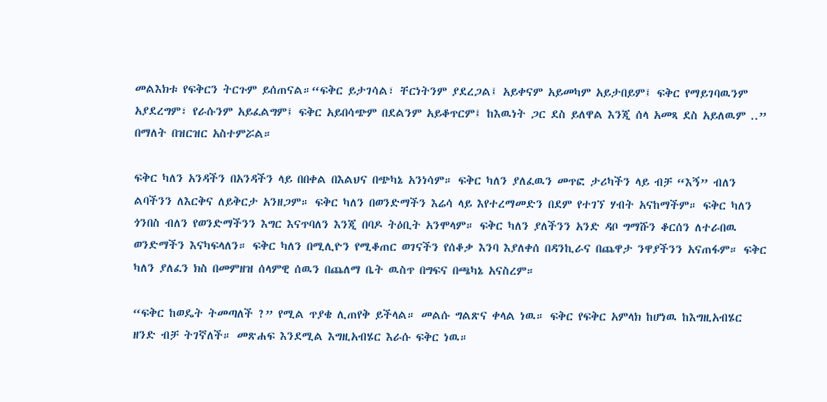መልእክቱ የፍቅርን ትርጉም ይሰጠናል።“ፍቅር ይታገሳል፣ ቸርነትንም ያደረጋል፤ አይቀናም አይመካም አይታበይም፤ ፍቅር የማይገባዉንም አያደረግም፣ የራሱንም አይፈልግም፤ ፍቅር አይበሳጭም በደልንም አይቆጥርም፤ ከእዉነት ጋር ደስ ይለዋል እንጂ ሰላ አመጻ ደስ አይለዉም ..” በማለት በዝርዝር አስተምሯል።

ፍቅር ካለን አንዳችን በአንዳችን ላይ በበቀል በእልህና በጭካኔ አንነሳም። ፍቅር ካለን ያለፈዉን መጥፎ ታሪካችን ላይ ብቻ “እኝ” ብለን ልባችንን ለእርቅና ለይቅርታ አንዘጋም። ፍቅር ካለን በወንድማችን እሬሳ ላይ እየተረማመድን በደም የተገኘ ሃብት አናከማችም። ፍቅር ካለን ጎንበስ ብለን የወንድማችንን እግር እናጥባለን እንጂ በባዶ ትዕቢት አንሞላም። ፍቅር ካለን ያለችንን አንድ ዳቦ ግማሹን ቆርሰን ለተራበዉ ወንድማችን እናካፍላለን። ፍቅር ካለን በሚሊዮን የሚቆጠር ወገናችን የሰቆቃ እንባ እያለቀሰ በዳንኪራና በጨዋታ ንዋያችንን አናጠፋም። ፍቅር ካለን ያለፈን ክስ በመምዘዝ ሰላምዊ ሰዉን በጨለማ ቤት ዉስጥ በግፍና በጫካኔ አናስረም።

“ፍቅር ከወዴት ትመጣለች ?” የሚል ጥያቄ ሊጠየቅ ይችላል። መልሱ ግልጽና ቀላል ነዉ። ፍቅር የፍቅር አምላክ ከሆነዉ ከእግዚአብሄር ዘንድ ብቻ ትገኛለች። መጽሐፍ እንደሚል እግዚአብሄር እራሱ ፍቅር ነዉ።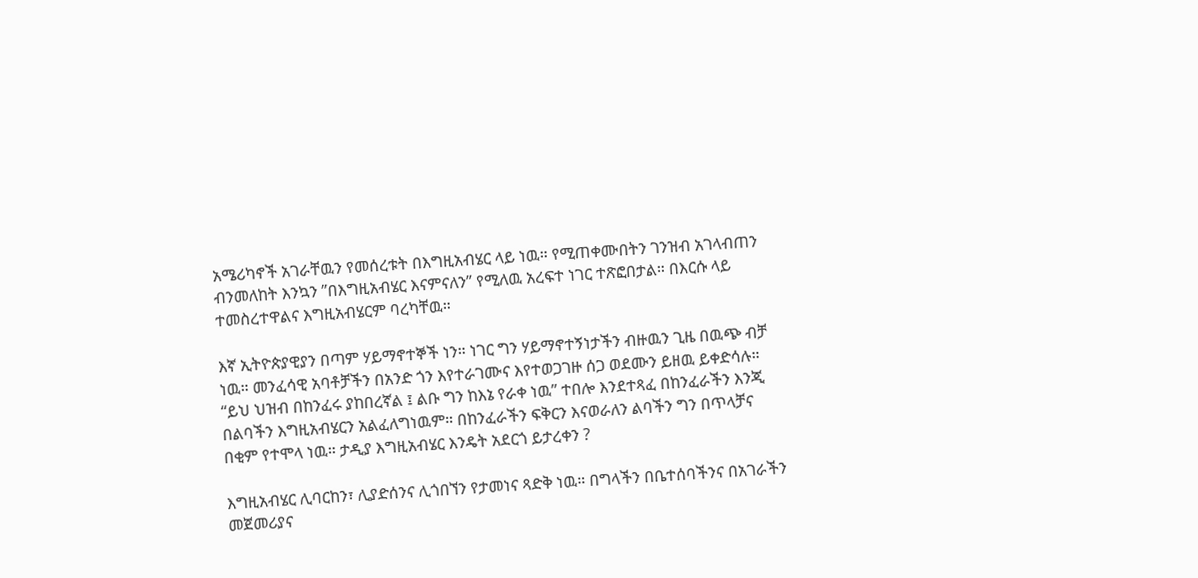አሜሪካኖች አገራቸዉን የመሰረቱት በእግዚአብሄር ላይ ነዉ። የሚጠቀሙበትን ገንዝብ አገላብጠን ብንመለከት እንኳን ”በእግዚአብሄር እናምናለን” የሚለዉ አረፍተ ነገር ተጽፎበታል። በእርሱ ላይ ተመስረተዋልና እግዚአብሄርም ባረካቸዉ።

እኛ ኢትዮጵያዊያን በጣም ሃይማኖተኞች ነን። ነገር ግን ሃይማኖተኝነታችን ብዙዉን ጊዜ በዉጭ ብቻ ነዉ። መንፈሳዊ አባቶቻችን በአንድ ጎን እየተራገሙና እየተወጋገዙ ሰጋ ወደሙን ይዘዉ ይቀድሳሉ። “ይህ ህዝብ በከንፈሩ ያከበረኛል ፤ ልቡ ግን ከእኔ የራቀ ነዉ” ተበሎ እንደተጻፈ በከንፈራችን እንጂ በልባችን እግዚአብሄርን አልፈለግነዉም። በከንፈራችን ፍቅርን እናወራለን ልባችን ግን በጥላቻና በቂም የተሞላ ነዉ። ታዲያ እግዚአብሄር እንዴት አደርጎ ይታረቀን ?

እግዚአብሄር ሊባርከን፣ ሊያድሰንና ሊጎበኘን የታመነና ጻድቅ ነዉ። በግላችን በቤተሰባችንና በአገራችን መጀመሪያና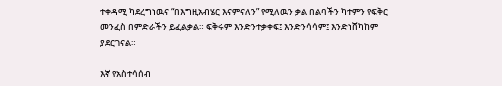ተቀዳሚ ካደረግነዉና “በእግዚአብሄር እናምናለን” የሚለዉን ቃል በልባችን ካተምን የፍቅር መንፈስ በምድራችን ይፈልቃል። ፍቅሩም እንድንተቃቀፍ፤ እንድንሳሳም፤ እንድነሸካከም ያደርገናል።

እኛ የአስተሳሰብ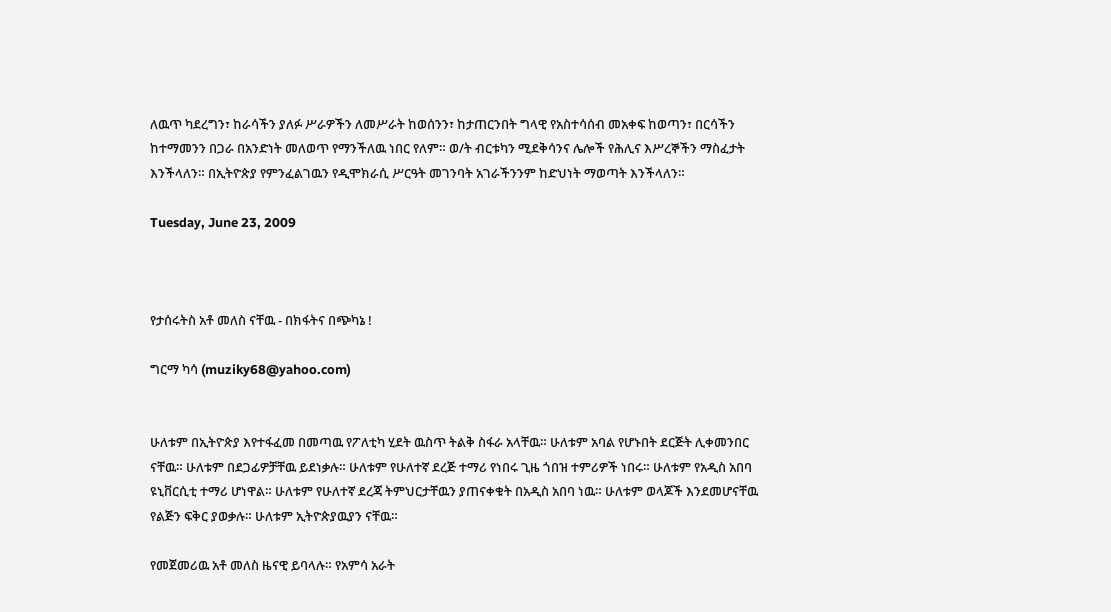ለዉጥ ካደረግን፣ ከራሳችን ያለፉ ሥራዎችን ለመሥራት ከወሰንን፣ ከታጠርንበት ግላዊ የአስተሳሰብ መአቀፍ ከወጣን፣ በርሳችን ከተማመንን በጋራ በአንድነት መለወጥ የማንችለዉ ነበር የለም። ወ/ት ብርቱካን ሚደቅሳንና ሌሎች የሕሊና እሥረኞችን ማስፈታት እንችላለን። በኢትዮጵያ የምንፈልገዉን የዲሞክራሲ ሥርዓት መገንባት አገራችንንም ከድህነት ማወጣት እንችላለን።

Tuesday, June 23, 2009



የታሰሩትስ አቶ መለስ ናቸዉ - በክፋትና በጭካኔ !

ግርማ ካሳ (muziky68@yahoo.com)


ሁለቱም በኢትዮጵያ እየተፋፈመ በመጣዉ የፖለቲካ ሂደት ዉስጥ ትልቅ ስፋራ አላቸዉ። ሁለቱም አባል የሆኑበት ደርጅት ሊቀመንበር ናቸዉ። ሁለቱም በደጋፊዎቻቸዉ ይደነቃሉ። ሁለቱም የሁለተኛ ደረጅ ተማሪ የነበሩ ጊዜ ጎበዝ ተምሪዎች ነበሩ። ሁለቱም የአዲስ አበባ ዩኒቨርሲቲ ተማሪ ሆነዋል። ሁለቱም የሁለተኛ ደረጃ ትምህርታቸዉን ያጠናቀቁት በአዲስ አበባ ነዉ። ሁለቱም ወላጆች እንደመሆናቸዉ የልጅን ፍቅር ያወቃሉ። ሁለቱም ኢትዮጵያዉያን ናቸዉ።

የመጀመሪዉ አቶ መለስ ዜናዊ ይባላሉ። የአምሳ አራት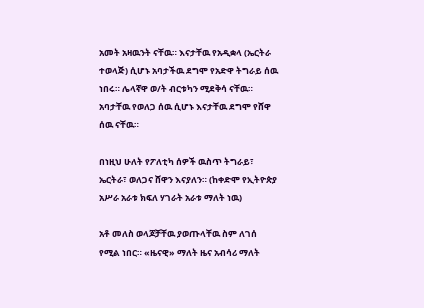አመት አዛዉንት ናቸዉ። እናታቸዉ የአዲቋላ (ኤርትራ ተወላጅ) ሲሆኑ አባታችዉ ደግሞ የአድዋ ትግራይ ሰዉ ነበሩ። ሌላኛዋ ወ/ት ብርቱካን ሚደቅሳ ናቸዉ። አባታቸዉ የወለጋ ሰዉ ሲሆኑ እናታቸዉ ደግሞ የሸዋ ሰዉ ናቸዉ።

በነዚህ ሁለት የፖለቲካ ሰዎች ዉስጥ ትግራይ፣ ኤርትራ፣ ወለጋና ሸዋን እናያለን። (ከቀድሞ የኢትዮጵያ አሥራ አራቱ ክፍለ ሃገራት አራቱ ማለት ነዉ)

አቶ መለስ ወላጆቻቸዉ ያወጡላቸዉ ስም ለገሰ የሚል ነበር። «ዜናዊ» ማለት ዜና አብሳሪ ማለት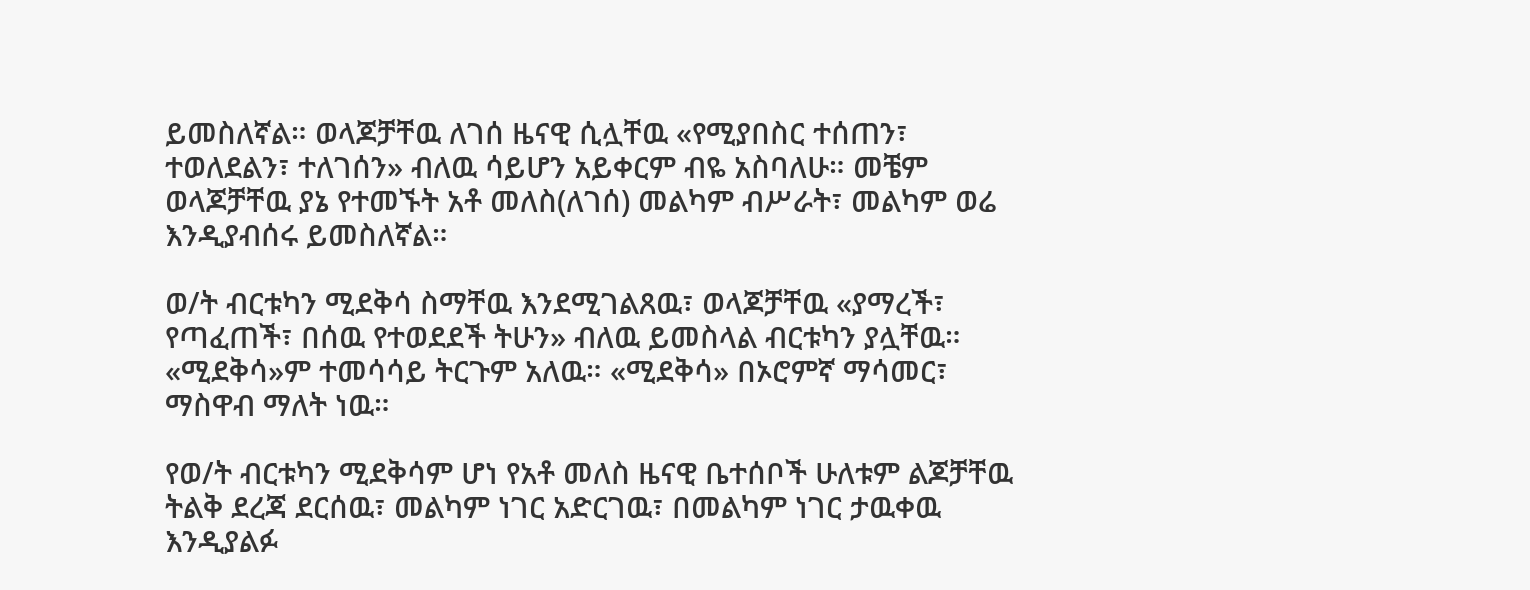ይመስለኛል። ወላጆቻቸዉ ለገሰ ዜናዊ ሲሏቸዉ «የሚያበስር ተሰጠን፣ ተወለደልን፣ ተለገሰን» ብለዉ ሳይሆን አይቀርም ብዬ አስባለሁ። መቼም ወላጆቻቸዉ ያኔ የተመኙት አቶ መለስ(ለገሰ) መልካም ብሥራት፣ መልካም ወሬ እንዲያብሰሩ ይመስለኛል።

ወ/ት ብርቱካን ሚደቅሳ ስማቸዉ እንደሚገልጸዉ፣ ወላጆቻቸዉ «ያማረች፣ የጣፈጠች፣ በሰዉ የተወደደች ትሁን» ብለዉ ይመስላል ብርቱካን ያሏቸዉ። «ሚደቅሳ»ም ተመሳሳይ ትርጉም አለዉ። «ሚደቅሳ» በኦሮምኛ ማሳመር፣ ማስዋብ ማለት ነዉ።

የወ/ት ብርቱካን ሚደቅሳም ሆነ የአቶ መለስ ዜናዊ ቤተሰቦች ሁለቱም ልጆቻቸዉ ትልቅ ደረጃ ደርሰዉ፣ መልካም ነገር አድርገዉ፣ በመልካም ነገር ታዉቀዉ እንዲያልፉ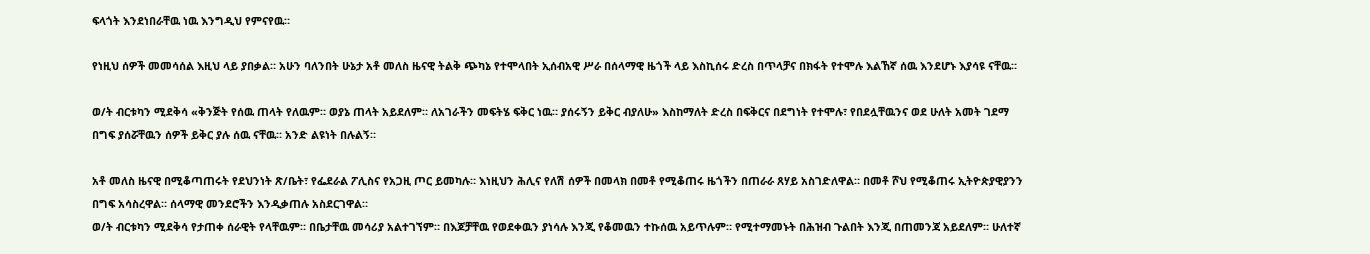ፍላጎት እንደነበራቸዉ ነዉ እንግዲህ የምናየዉ።

የነዚህ ሰዎች መመሳሰል እዚህ ላይ ያበቃል። አሁን ባለንበት ሁኔታ አቶ መለስ ዜናዊ ትልቅ ጭካኔ የተሞላበት ኢሰብአዊ ሥራ በሰላማዊ ዜጎች ላይ እስኪሰሩ ድረስ በጥላቻና በክፋት የተሞሉ እልኸኛ ሰዉ እንደሆኑ እያሳዩ ናቸዉ።

ወ/ት ብርቱካን ሚደቅሳ «ቅንጅት የሰዉ ጠላት የለዉም። ወያኔ ጠላት አይደለም። ለአገራችን መፍትሄ ፍቅር ነዉ። ያሰሩኝን ይቅር ብያለሁ» እስከማለት ድረስ በፍቅርና በደግነት የተሞሉ፣ የበደሏቸዉንና ወደ ሁለት አመት ገደማ በግፍ ያሰሯቸዉን ሰዎች ይቅር ያሉ ሰዉ ናቸዉ። አንድ ልዩነት በሉልኝ።

አቶ መለስ ዜናዊ በሚቆጣጠሩት የደህንነት ጽ/ቤት፣ የፌደራል ፖሊስና የአጋዚ ጦር ይመካሉ። እነዚህን ሕሊና የለሽ ሰዎች በመላክ በመቶ የሚቆጠሩ ዜጎችን በጠራራ ጸሃይ አስገድለዋል። በመቶ ሾህ የሚቆጠሩ ኢትዮጵያዊያንን በግፍ አሳስረዋል። ሰላማዊ መንደሮችን እንዲቃጠሉ አስደርገዋል።
ወ/ት ብርቱካን ሚደቅሳ የታጠቀ ሰራዊት የላቸዉም። በቤታቸዉ መሳሪያ አልተገኘም። በእጆቻቸዉ የወደቀዉን ያነሳሉ እንጂ የቆመዉን ተኩሰዉ አይጥሉም። የሚተማመኑት በሕዝብ ጉልበት እንጂ በጠመንጃ አይደለም። ሁለተኛ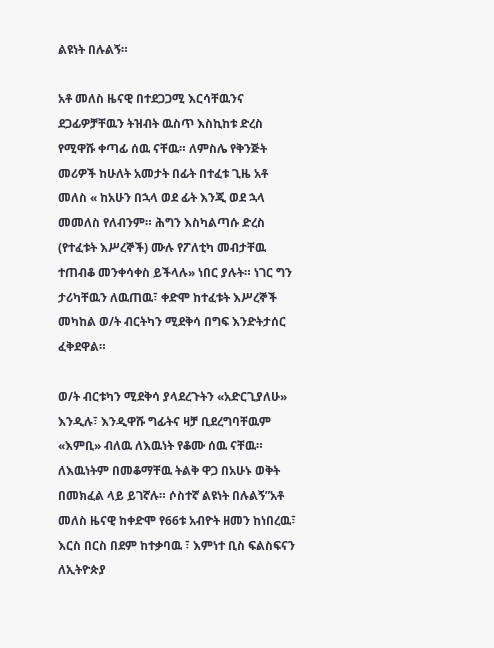ልዩነት በሉልኝ።

አቶ መለስ ዜናዊ በተደጋጋሚ እርሳቸዉንና ደጋፊዎቻቸዉን ትዝብት ዉስጥ እስኪከቱ ድረስ የሚዋሹ ቀጣፊ ሰዉ ናቸዉ። ለምስሌ የቅንጅት መሪዎች ከሁለት አመታት በፊት በተፈቱ ጊዜ አቶ መለስ « ከአሁን በኋላ ወደ ፊት እንጂ ወደ ኋላ መመለስ የለብንም። ሕግን እስካልጣሱ ድረስ (የተፈቱት እሥረኞች) ሙሉ የፖለቲካ መብታቸዉ ተጠብቆ መንቀሳቀስ ይችላሉ» ነበር ያሉት። ነገር ግን ታሪካቸዉን ለዉጠዉ፣ ቀድሞ ከተፈቱት እሥረኞች መካከል ወ/ት ብርትካን ሚደቅሳ በግፍ እንድትታሰር ፈቅደዋል።

ወ/ት ብርቱካን ሚደቅሳ ያላደረጉትን «አድርጊያለሁ» እንዲሉ፣ እንዲዋሹ ግፊትና ዛቻ ቢደረግባቸዉም «እምቢ» ብለዉ ለእዉነት የቆሙ ሰዉ ናቸዉ። ለእዉነትም በመቆማቸዉ ትልቅ ዋጋ በአሁኑ ወቅት በመክፈል ላይ ይገኛሉ። ሶስተኛ ልዩነት በሉልኝ”አቶ መለስ ዜናዊ ከቀድሞ የ66ቱ አብዮት ዘመን ከነበረዉ፣ እርስ በርስ በደም ከተቃባዉ ፣ እምነተ ቢስ ፍልስፍናን ለኢትዮጵያ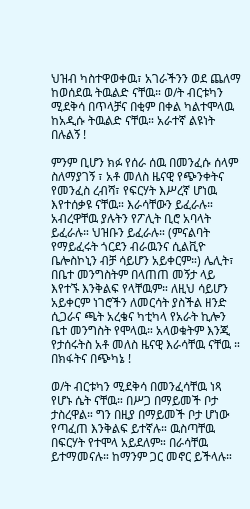ህዝብ ካስተዋወቀዉ፣ አገራችንን ወደ ጨለማ ከወሰደዉ ትዉልድ ናቸዉ። ወ/ት ብርቱካን ሚደቅሳ በጥላቻና በቂም በቀል ካልተሞላዉ ከአዲሱ ትዉልድ ናቸዉ። አራተኛ ልዩነት በሉልኝ !

ምንም ቢሆን ክፉ የሰራ ሰዉ በመንፈሱ ሰላም ስለማያገኝ ፣ አቶ መለስ ዜናዊ የጭንቀትና የመንፈስ ረብሻ፣ የፍርሃት እሥረኛ ሆነዉ እየተሰቃዩ ናቸዉ። እራሳቸውን ይፈራሉ። አብረዋቸዉ ያሉትን የፖሊት ቢሮ አባላት ይፈራሉ። ህዝቡን ይፈራሉ። (ምናልባት የማይፈሩት ጎርደን ብራዉንና ሲልቪዮ ቤሎስኮኒን ብቻ ሳይሆን አይቀርም።) ሌሊት፣ በቤተ መንግስትም በላጠጠ መኝታ ላይ እየተኙ እንቅልፍ የላቸዉም። ለዚህ ሳይሆን አይቀርም ነገሮችን ለመርሳት ያስችል ዘንድ ሲጋራና ጫት አረቄና ካቲካላ የአራት ኪሎን ቤተ መንግስት የሞላዉ። አላወቁትም እንጂ የታሰሩትስ አቶ መለስ ዜናዊ እራሳቸዉ ናቸዉ ። በክፋትና በጭካኔ !

ወ/ት ብርቱካን ሚደቅሳ በመንፈሳቸዉ ነጻ የሆኑ ሴት ናቸዉ። በሥጋ በማይመች ቦታ ታስረዋል። ግን በዚያ በማይመች ቦታ ሆነው የጣፈጠ እንቅልፍ ይተኛሉ። ዉስጣቸዉ በፍርሃት የተሞላ አይደለም። በራሳቸዉ ይተማመናሉ። ከማንም ጋር መኖር ይችላሉ።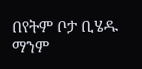በየትም ቦታ ቢሄዱ ማንም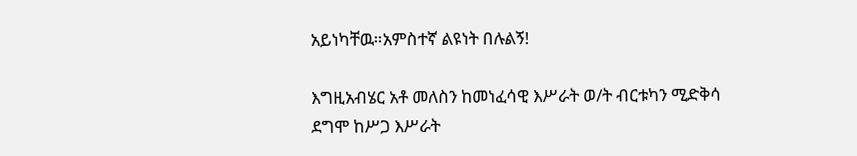አይነካቸዉ።አምስተኛ ልዩነት በሉልኝ!

እግዚአብሄር አቶ መለስን ከመነፈሳዊ እሥራት ወ/ት ብርቱካን ሚድቅሳ ደግሞ ከሥጋ እሥራት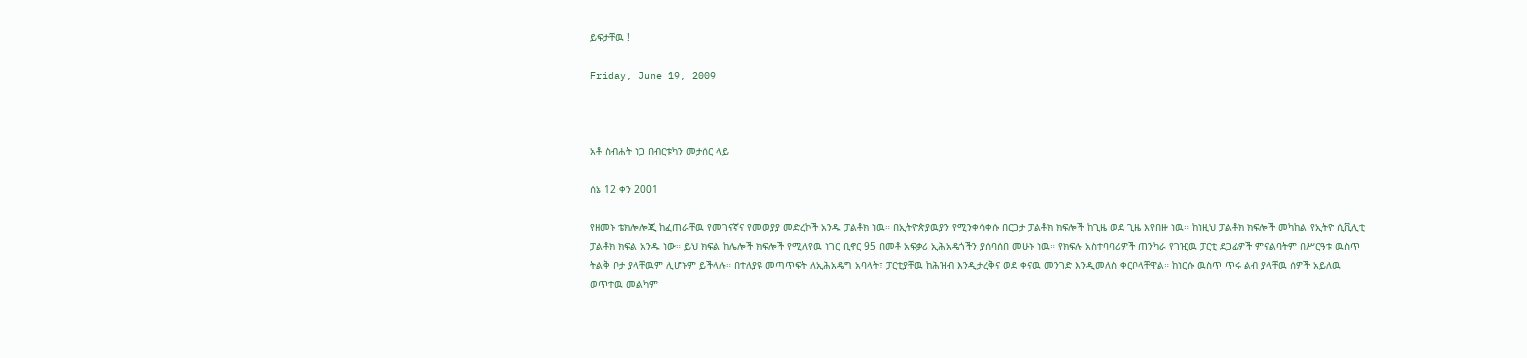ይፍታቸዉ !

Friday, June 19, 2009



አቶ ስብሐት ነጋ በብርቱካን መታሰር ላይ

ሰኔ 12 ቀን 2001

የዘመኑ ቴክሎሎጂ ከፈጠራቸዉ የመገናኛና የመወያያ መድረኮች አንዱ ፓልቶክ ነዉ። በኢትዮጵያዉያን የሚንቀሳቀሱ በርጋታ ፓልቶክ ክፍሎች ከጊዜ ወደ ጊዜ እየበዙ ነዉ። ከነዚህ ፓልቶክ ክፍሎች መካከል የኢትዮ ሲቪሊቲ ፓልቶክ ክፍል አንዱ ነው። ይህ ክፍል ከሌሎች ክፍሎች የሚለየዉ ነገር ቢኖር 95 በመቶ አፍቃሪ ኢሕአዴጎችን ያሰባሰበ መሁኑ ነዉ። የክፍሉ አስተባባሪዎች ጠንካራ የገዢዉ ፓርቲ ደጋፊዎች ምናልባትም በሥርዓቱ ዉስጥ ትልቅ ቦታ ያላቸዉም ሊሆኑም ይችላሉ። በተለያዩ መጣጥፍት ለኢሕአዴግ አባላት፣ ፓርቲያቸዉ ከሕዝብ እንዲታረቅና ወደ ቀናዉ መንገድ እንዲመለስ ቀርቦላቸዋል። ከነርሱ ዉስጥ ጥሩ ልብ ያላቸዉ ሰዎች አይለዉ ወጥተዉ መልካም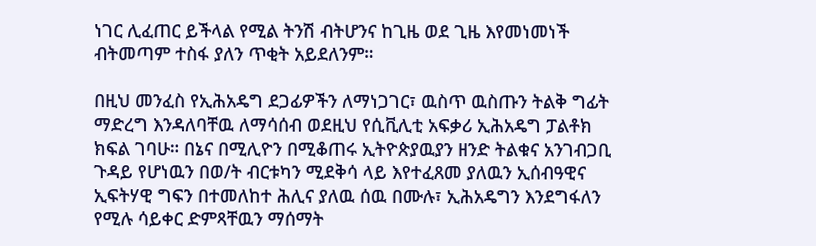ነገር ሊፈጠር ይችላል የሚል ትንሽ ብትሆንና ከጊዜ ወደ ጊዜ እየመነመነች ብትመጣም ተስፋ ያለን ጥቂት አይደለንም።

በዚህ መንፈስ የኢሕአዴግ ደጋፊዎችን ለማነጋገር፣ ዉስጥ ዉስጡን ትልቅ ግፊት ማድረግ እንዳለባቸዉ ለማሳሰብ ወደዚህ የሲቪሊቲ አፍቃሪ ኢሕአዴግ ፓልቶክ ክፍል ገባሁ። በኔና በሚሊዮን በሚቆጠሩ ኢትዮጵያዉያን ዘንድ ትልቁና አንገብጋቢ ጉዳይ የሆነዉን በወ/ት ብርቱካን ሚደቅሳ ላይ እየተፈጸመ ያለዉን ኢሰብዓዊና ኢፍትሃዊ ግፍን በተመለከተ ሕሊና ያለዉ ሰዉ በሙሉ፣ ኢሕአዴግን እንደግፋለን የሚሉ ሳይቀር ድምጻቸዉን ማሰማት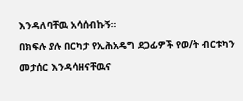እንዳለባቸዉ አሳሰብኩኝ።
በክፍሉ ያሉ በርካታ የኢሕአዴግ ደጋፊዎች የወ/ት ብርቱካን መታሰር እንዳሳዘናቸዉና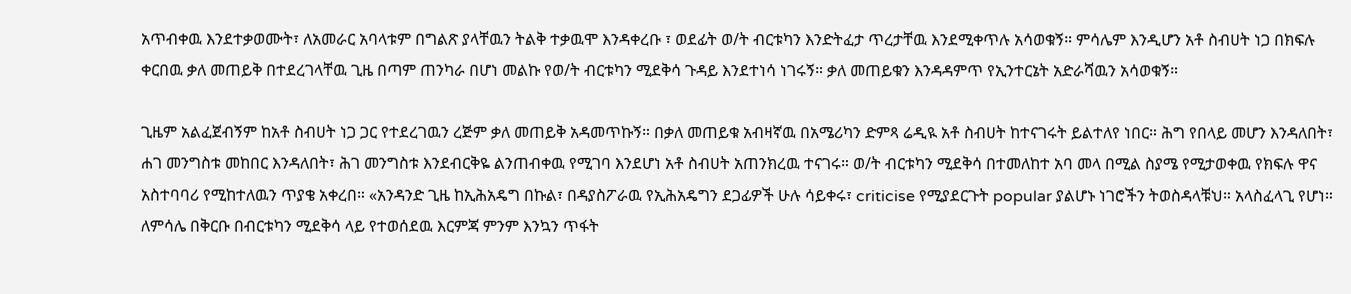አጥብቀዉ እንደተቃወሙት፣ ለአመራር አባላቱም በግልጽ ያላቸዉን ትልቅ ተቃዉሞ እንዳቀረቡ ፣ ወደፊት ወ/ት ብርቱካን እንድትፈታ ጥረታቸዉ እንደሚቀጥሉ አሳወቁኝ። ምሳሌም እንዲሆን አቶ ስብሀት ነጋ በክፍሉ ቀርበዉ ቃለ መጠይቅ በተደረገላቸዉ ጊዜ በጣም ጠንካራ በሆነ መልኩ የወ/ት ብርቱካን ሚደቅሳ ጉዳይ እንደተነሳ ነገሩኝ። ቃለ መጠይቁን እንዳዳምጥ የኢንተርኔት አድራሻዉን አሳወቁኝ።

ጊዜም አልፈጀብኝም ከአቶ ስብሀት ነጋ ጋር የተደረገዉን ረጅም ቃለ መጠይቅ አዳመጥኩኝ። በቃለ መጠይቁ አብዛኛዉ በአሜሪካን ድምጻ ሬዲዪ አቶ ስብሀት ከተናገሩት ይልተለየ ነበር። ሕግ የበላይ መሆን እንዳለበት፣ ሐገ መንግስቱ መከበር እንዳለበት፣ ሕገ መንግስቱ እንደብርቅዬ ልንጠብቀዉ የሚገባ እንደሆነ አቶ ስብሀት አጠንክረዉ ተናገሩ። ወ/ት ብርቱካን ሚደቅሳ በተመለከተ አባ መላ በሚል ስያሜ የሚታወቀዉ የክፍሉ ዋና አስተባባሪ የሚከተለዉን ጥያቄ አቀረበ። «አንዳንድ ጊዜ ከኢሕአዴግ በኩል፣ በዳያስፖራዉ የኢሕአዴግን ደጋፊዎች ሁሉ ሳይቀሩ፣ criticise የሚያደርጉት popular ያልሆኑ ነገሮችን ትወስዳላቹህ። አላስፈላጊ የሆነ። ለምሳሌ በቅርቡ በብርቱካን ሚደቅሳ ላይ የተወሰደዉ እርምጃ ምንም እንኳን ጥፋት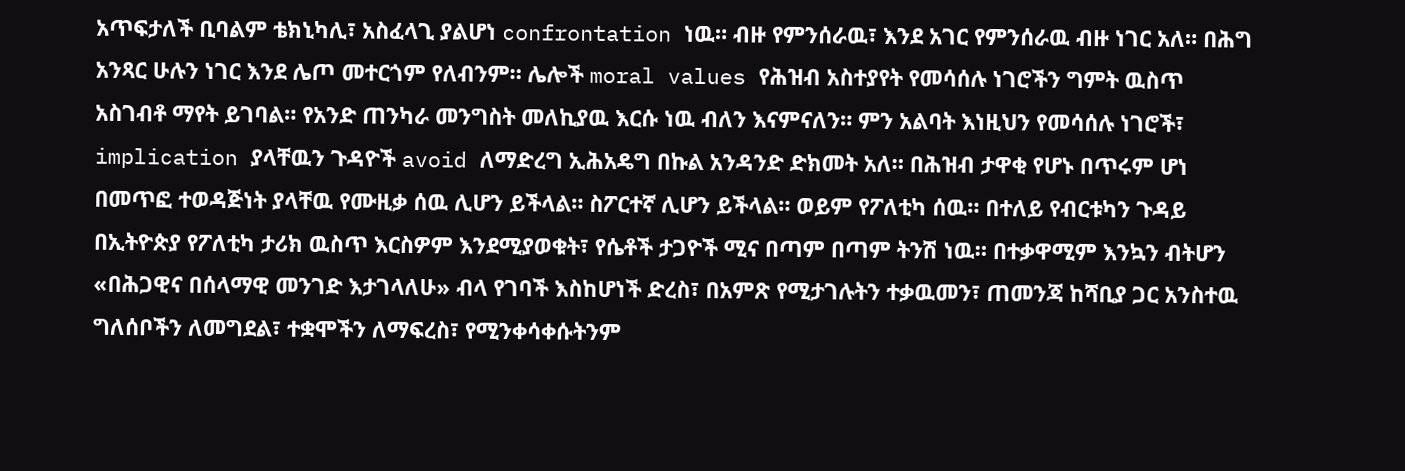አጥፍታለች ቢባልም ቴክኒካሊ፣ አስፈላጊ ያልሆነ confrontation ነዉ። ብዙ የምንሰራዉ፣ እንደ አገር የምንሰራዉ ብዙ ነገር አለ። በሕግ አንጻር ሁሉን ነገር እንደ ሌጦ መተርጎም የለብንም። ሌሎች moral values የሕዝብ አስተያየት የመሳሰሉ ነገሮችን ግምት ዉስጥ አስገብቶ ማየት ይገባል። የአንድ ጠንካራ መንግስት መለኪያዉ እርሱ ነዉ ብለን እናምናለን። ምን አልባት እነዚህን የመሳሰሉ ነገሮች፣ implication ያላቸዉን ጉዳዮች avoid ለማድረግ ኢሕአዴግ በኩል አንዳንድ ድክመት አለ። በሕዝብ ታዋቂ የሆኑ በጥሩም ሆነ በመጥፎ ተወዳጅነት ያላቸዉ የሙዚቃ ሰዉ ሊሆን ይችላል። ስፖርተኛ ሊሆን ይችላል። ወይም የፖለቲካ ሰዉ። በተለይ የብርቱካን ጉዳይ በኢትዮጵያ የፖለቲካ ታሪክ ዉስጥ እርስዎም እንደሚያወቁት፣ የሴቶች ታጋዮች ሚና በጣም በጣም ትንሽ ነዉ። በተቃዋሚም እንኳን ብትሆን «በሕጋዊና በሰላማዊ መንገድ እታገላለሁ» ብላ የገባች እስከሆነች ድረስ፣ በአምጽ የሚታገሉትን ተቃዉመን፣ ጠመንጃ ከሻቢያ ጋር አንስተዉ ግለሰቦችን ለመግደል፣ ተቋሞችን ለማፍረስ፣ የሚንቀሳቀሱትንም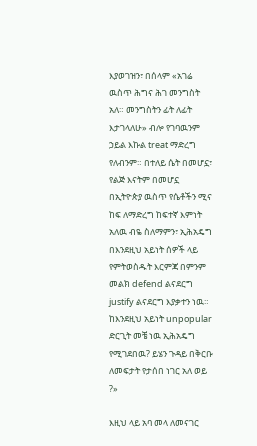እያወገዝን፣ በሰላም «አገሬ ዉስጥ ሕግና ሕገ መንግስት አለ። መንግስትን ፊት ለፊት እታገላለሁ» ብሎ የገባዉንም ኃይል እኩል treat ማድረግ የለብንም። በተለይ ሴት በመሆኗ፣ የልጅ እናትም በመሆኗ በኢትዮጵያ ዉስጥ የሴቶችን ሚና ከፍ ለማድረግ ከፍተኛ እምነት አለዉ ብዬ ስለማምን፣ ኢሕአዴግ በእንደዚህ አይነት ሰዎች ላይ የምትወስዱት እርምጃ በምንም መልክ defend ልናደርግ justify ልናደርግ እያቃተን ነዉ። ከእንደዚህ አይነት unpopular ድርጊት መቼ ነዉ ኢሕአዴግ የሚገደበዉ? ይሄን ጉዳይ በቅርቡ ለመፍታት የታሰበ ነገር አለ ወይ ?»

እዚህ ላይ አባ መላ ለመናገር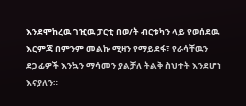እንደሞከረዉ ገዢዉ ፓርቲ በወ/ት ብርቱካን ላይ የወሰደዉ እርምጃ በምንም መልኩ ሚዛን የማይደፋ፣ የራሳቸዉን ደጋፊዎች እንኳን ማሳመን ያልቻለ ትልቅ ስህተት እንደሆነ እናያለን።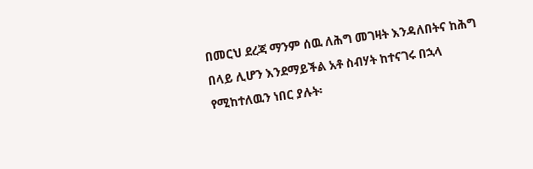በመርህ ደረጃ ማንም ሰዉ ለሕግ መገዛት እንዳለበትና ከሕግ በላይ ሊሆን እንደማይችል አቶ ስብሃት ከተናገሩ በኋላ የሚከተለዉን ነበር ያሉት፡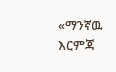«ማንኛዉ እርምጃ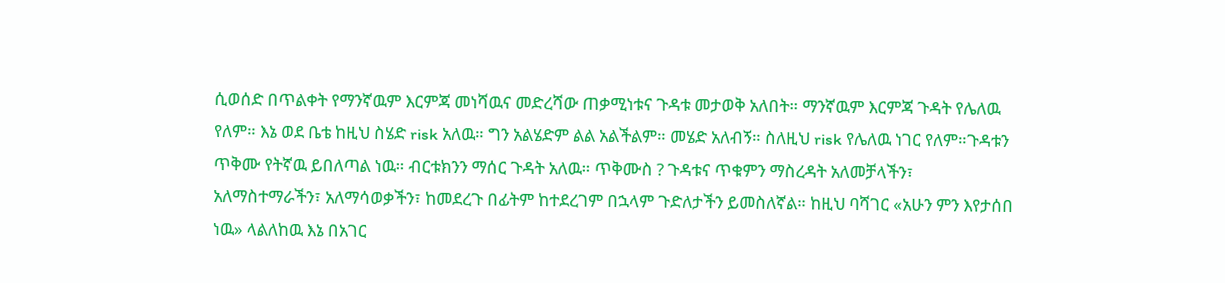ሲወሰድ በጥልቀት የማንኛዉም እርምጃ መነሻዉና መድረሻው ጠቃሚነቱና ጉዳቱ መታወቅ አለበት። ማንኛዉም እርምጃ ጉዳት የሌለዉ የለም። እኔ ወደ ቤቴ ከዚህ ስሄድ risk አለዉ። ግን አልሄድም ልል አልችልም። መሄድ አለብኝ። ስለዚህ risk የሌለዉ ነገር የለም።ጉዳቱን ጥቅሙ የትኛዉ ይበለጣል ነዉ። ብርቱክንን ማሰር ጉዳት አለዉ። ጥቅሙስ ? ጉዳቱና ጥቁምን ማስረዳት አለመቻላችን፣ አለማስተማራችን፣ አለማሳወቃችን፣ ከመደረጉ በፊትም ከተደረገም በኋላም ጉድለታችን ይመስለኛል። ከዚህ ባሻገር «አሁን ምን እየታሰበ ነዉ» ላልለከዉ እኔ በአገር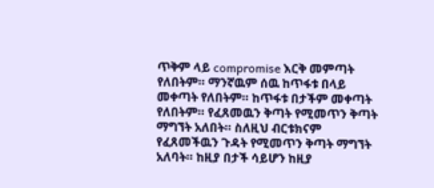ጥቅም ላይ compromise እርቅ መምጣት የለበትም። ማንኛዉም ሰዉ ከጥፋቱ በላይ መቀጣት የለበትም። ከጥፋቱ በታችም መቀጣት የለበትም። የፈጸመዉን ቅጣት የሚመጥን ቅጣት ማግኘት አለበት። ስለዚህ ብርቱክናም የፈጸመችዉን ጉዳት የሚመጥን ቅጣት ማግኘት አለባት። ከዚያ በታች ሳይሆን ከዚያ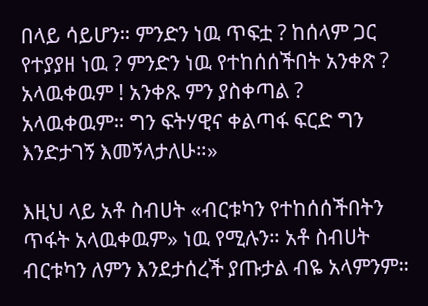በላይ ሳይሆን። ምንድን ነዉ ጥፍቷ ? ከሰላም ጋር የተያያዘ ነዉ ? ምንድን ነዉ የተከሰሰችበት አንቀጽ ? አላዉቀዉም ! አንቀጹ ምን ያስቀጣል ? አላዉቀዉም። ግን ፍትሃዊና ቀልጣፋ ፍርድ ግን እንድታገኝ እመኝላታለሁ።»

እዚህ ላይ አቶ ስብሀት «ብርቱካን የተከሰሰችበትን ጥፋት አላዉቀዉም» ነዉ የሚሉን። አቶ ስብሀት ብርቱካን ለምን እንደታሰረች ያጡታል ብዬ አላምንም።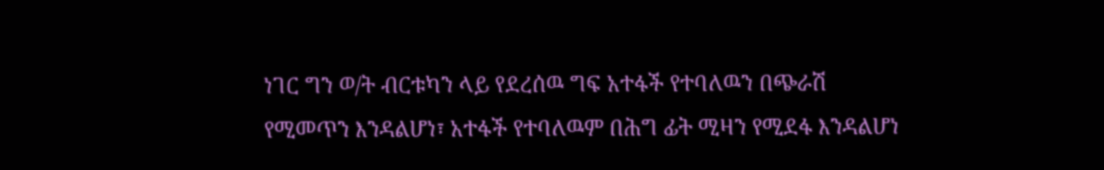ነገር ግን ወ/ት ብርቱካን ላይ የደረሰዉ ግፍ አተፋች የተባለዉን በጭራሽ የሚመጥን እንዳልሆነ፣ አተፋች የተባለዉም በሕግ ፊት ሚዛን የሚደፋ እንዳልሆነ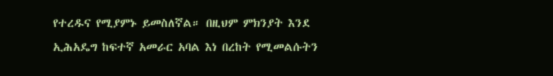የተረዱና የሚያምኑ ይመስለኛል። በዚህም ምክንያት እንደ ኢሕአዴግ ከፍተኛ አመራር አባል እነ በረከት የሚመልሱትን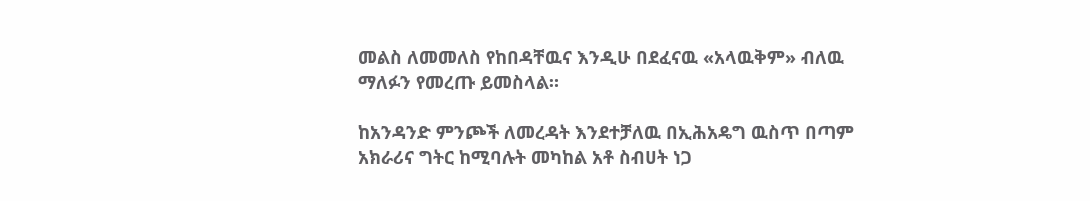መልስ ለመመለስ የከበዳቸዉና እንዲሁ በደፈናዉ «አላዉቅም» ብለዉ ማለፉን የመረጡ ይመስላል።

ከአንዳንድ ምንጮች ለመረዳት እንደተቻለዉ በኢሕአዴግ ዉስጥ በጣም አክራሪና ግትር ከሚባሉት መካከል አቶ ስብሀት ነጋ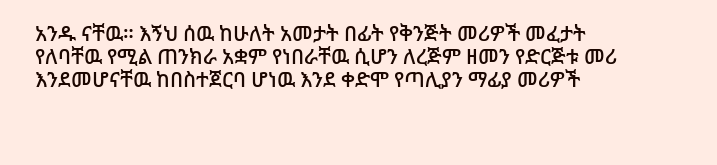አንዱ ናቸዉ። እኝህ ሰዉ ከሁለት አመታት በፊት የቅንጅት መሪዎች መፈታት የለባቸዉ የሚል ጠንክራ አቋም የነበራቸዉ ሲሆን ለረጅም ዘመን የድርጅቱ መሪ እንደመሆናቸዉ ከበስተጀርባ ሆነዉ እንደ ቀድሞ የጣሊያን ማፊያ መሪዎች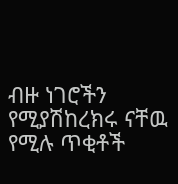ብዙ ነገሮችን የሚያሽከረክሩ ናቸዉ የሚሉ ጥቂቶች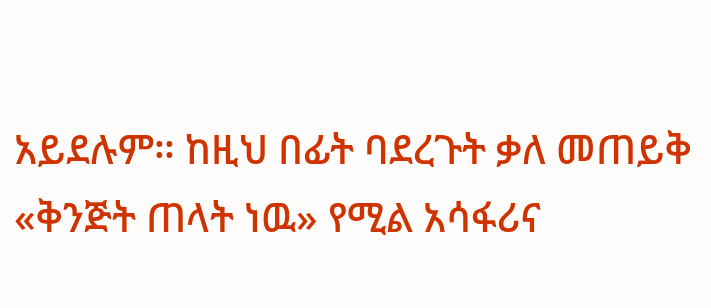አይደሉም። ከዚህ በፊት ባደረጉት ቃለ መጠይቅ «ቅንጅት ጠላት ነዉ» የሚል አሳፋሪና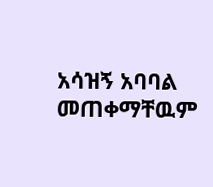አሳዝኝ አባባል መጠቀማቸዉም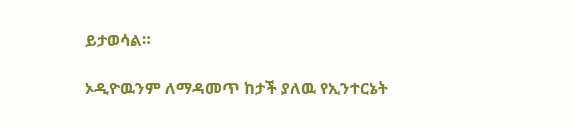ይታወሳል።

ኦዲዮዉንም ለማዳመጥ ከታች ያለዉ የኢንተርኔት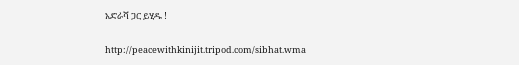አድራሻ ጋር ይሂዱ !

http://peacewithkinijit.tripod.com/sibhat.wma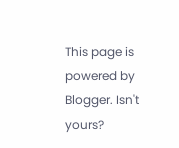This page is powered by Blogger. Isn't yours?